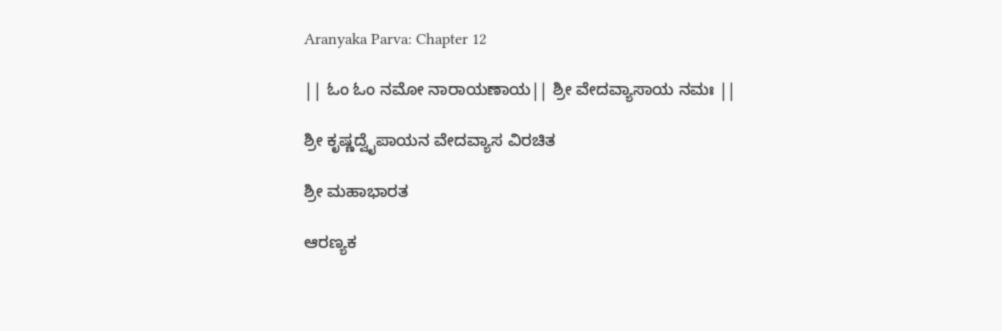Aranyaka Parva: Chapter 12

|| ಓಂ ಓಂ ನಮೋ ನಾರಾಯಣಾಯ|| ಶ್ರೀ ವೇದವ್ಯಾಸಾಯ ನಮಃ ||

ಶ್ರೀ ಕೃಷ್ಣದ್ವೈಪಾಯನ ವೇದವ್ಯಾಸ ವಿರಚಿತ

ಶ್ರೀ ಮಹಾಭಾರತ

ಆರಣ್ಯಕ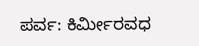ಪರ್ವ: ಕಿರ್ಮೀರವಧ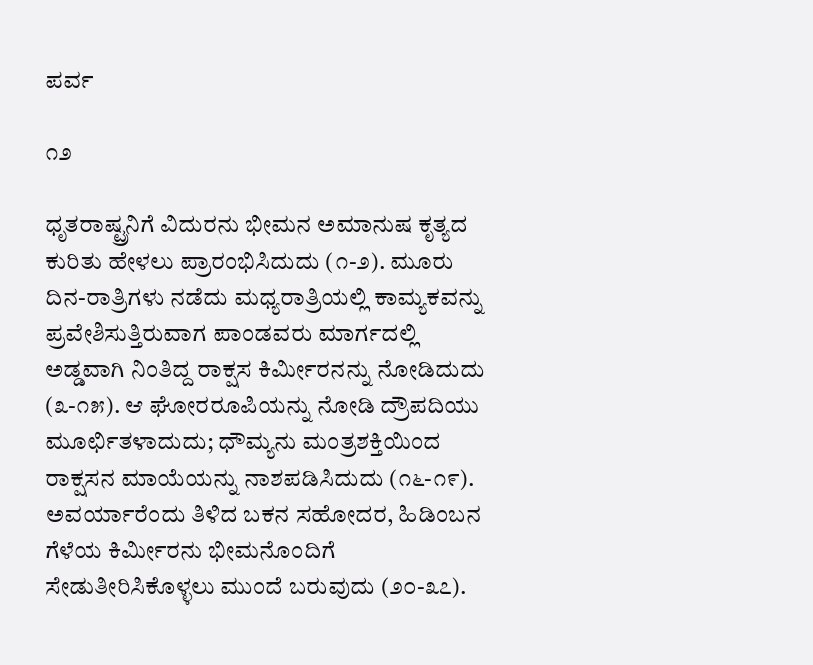ಪರ್ವ

೧೨

ಧೃತರಾಷ್ಟ್ರನಿಗೆ ವಿದುರನು ಭೀಮನ ಅಮಾನುಷ ಕೃತ್ಯದ ಕುರಿತು ಹೇಳಲು ಪ್ರಾರಂಭಿಸಿದುದು (೧-೨). ಮೂರು ದಿನ-ರಾತ್ರಿಗಳು ನಡೆದು ಮಧ್ಯರಾತ್ರಿಯಲ್ಲಿ ಕಾಮ್ಯಕವನ್ನು ಪ್ರವೇಶಿಸುತ್ತಿರುವಾಗ ಪಾಂಡವರು ಮಾರ್ಗದಲ್ಲಿ ಅಡ್ಡವಾಗಿ ನಿಂತಿದ್ದ ರಾಕ್ಷಸ ಕಿರ್ಮೀರನನ್ನು ನೋಡಿದುದು (೩-೧೫). ಆ ಘೋರರೂಪಿಯನ್ನು ನೋಡಿ ದ್ರೌಪದಿಯು ಮೂರ್ಛಿತಳಾದುದು; ಧೌಮ್ಯನು ಮಂತ್ರಶಕ್ತಿಯಿಂದ ರಾಕ್ಷಸನ ಮಾಯೆಯನ್ನು ನಾಶಪಡಿಸಿದುದು (೧೬-೧೯). ಅವರ್ಯಾರೆಂದು ತಿಳಿದ ಬಕನ ಸಹೋದರ, ಹಿಡಿಂಬನ ಗೆಳೆಯ ಕಿರ್ಮೀರನು ಭೀಮನೊಂದಿಗೆ ಸೇಡುತೀರಿಸಿಕೊಳ್ಳಲು ಮುಂದೆ ಬರುವುದು (೨೦-೩೭).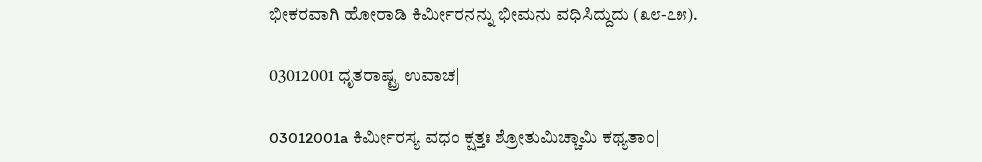ಭೀಕರವಾಗಿ ಹೋರಾಡಿ ಕಿರ್ಮೀರನನ್ನು ಭೀಮನು ವಧಿಸಿದ್ದುದು (೩೮-೭೫).

03012001 ಧೃತರಾಷ್ಟ್ರ ಉವಾಚ|

03012001a ಕಿರ್ಮೀರಸ್ಯ ವಧಂ ಕ್ಷತ್ತಃ ಶ್ರೋತುಮಿಚ್ಚಾಮಿ ಕಥ್ಯತಾಂ|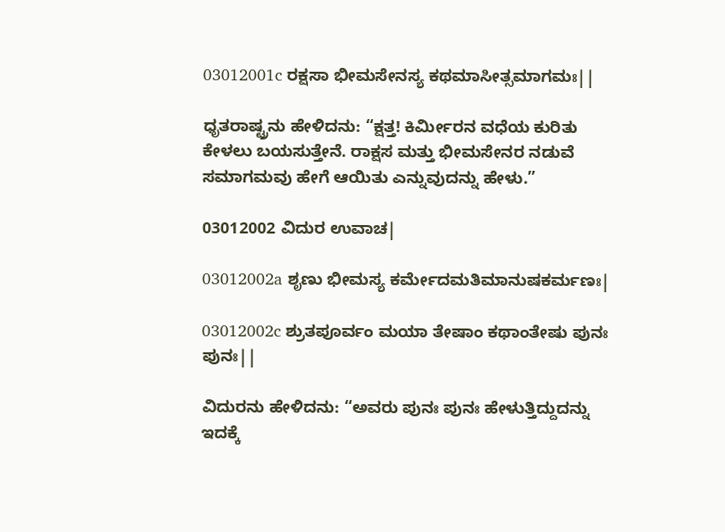03012001c ರಕ್ಷಸಾ ಭೀಮಸೇನಸ್ಯ ಕಥಮಾಸೀತ್ಸಮಾಗಮಃ||

ಧೃತರಾಷ್ಟ್ರನು ಹೇಳಿದನು: “ಕ್ಷತ್ತ! ಕಿರ್ಮೀರನ ವಧೆಯ ಕುರಿತು ಕೇಳಲು ಬಯಸುತ್ತೇನೆ. ರಾಕ್ಷಸ ಮತ್ತು ಭೀಮಸೇನರ ನಡುವೆ ಸಮಾಗಮವು ಹೇಗೆ ಆಯಿತು ಎನ್ನುವುದನ್ನು ಹೇಳು.”

03012002 ವಿದುರ ಉವಾಚ|

03012002a ಶೃಣು ಭೀಮಸ್ಯ ಕರ್ಮೇದಮತಿಮಾನುಷಕರ್ಮಣಃ|

03012002c ಶ್ರುತಪೂರ್ವಂ ಮಯಾ ತೇಷಾಂ ಕಥಾಂತೇಷು ಪುನಃ ಪುನಃ||

ವಿದುರನು ಹೇಳಿದನು: “ಅವರು ಪುನಃ ಪುನಃ ಹೇಳುತ್ತಿದ್ದುದನ್ನು ಇದಕ್ಕೆ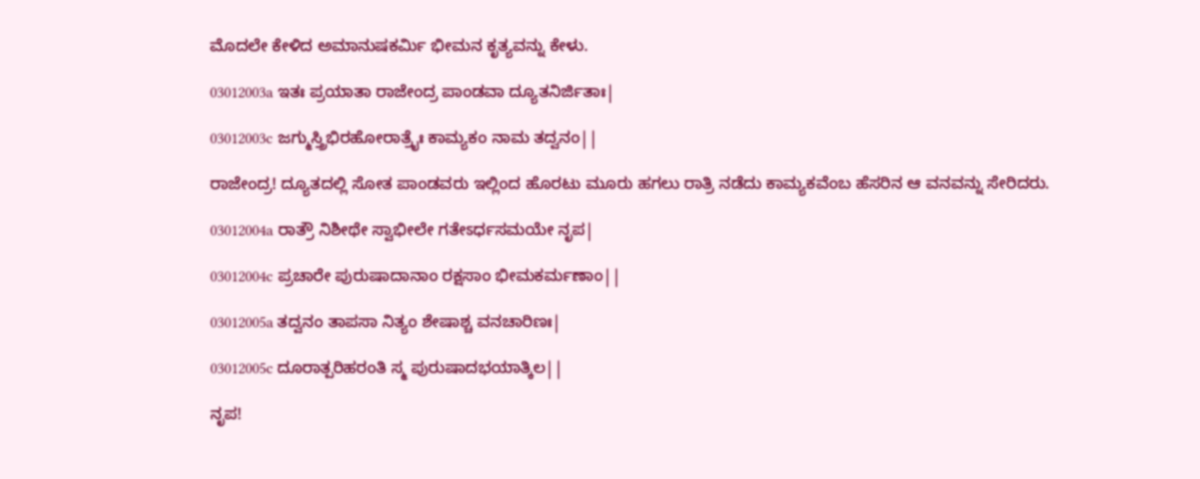ಮೊದಲೇ ಕೇಳಿದ ಅಮಾನುಷಕರ್ಮಿ ಭೀಮನ ಕೃತ್ಯವನ್ನು ಕೇಳು.

03012003a ಇತಃ ಪ್ರಯಾತಾ ರಾಜೇಂದ್ರ ಪಾಂಡವಾ ದ್ಯೂತನಿರ್ಜಿತಾಃ|

03012003c ಜಗ್ಮುಸ್ತ್ರಿಭಿರಹೋರಾತ್ರೈಃ ಕಾಮ್ಯಕಂ ನಾಮ ತದ್ವನಂ||

ರಾಜೇಂದ್ರ! ದ್ಯೂತದಲ್ಲಿ ಸೋತ ಪಾಂಡವರು ಇಲ್ಲಿಂದ ಹೊರಟು ಮೂರು ಹಗಲು ರಾತ್ರಿ ನಡೆದು ಕಾಮ್ಯಕವೆಂಬ ಹೆಸರಿನ ಆ ವನವನ್ನು ಸೇರಿದರು.

03012004a ರಾತ್ರೌ ನಿಶೀಥೇ ಸ್ವಾಭೀಲೇ ಗತೇಽರ್ಧಸಮಯೇ ನೃಪ|

03012004c ಪ್ರಚಾರೇ ಪುರುಷಾದಾನಾಂ ರಕ್ಷಸಾಂ ಭೀಮಕರ್ಮಣಾಂ||

03012005a ತದ್ವನಂ ತಾಪಸಾ ನಿತ್ಯಂ ಶೇಷಾಶ್ಚ ವನಚಾರಿಣಃ|

03012005c ದೂರಾತ್ಪರಿಹರಂತಿ ಸ್ಮ ಪುರುಷಾದಭಯಾತ್ಕಿಲ||

ನೃಪ!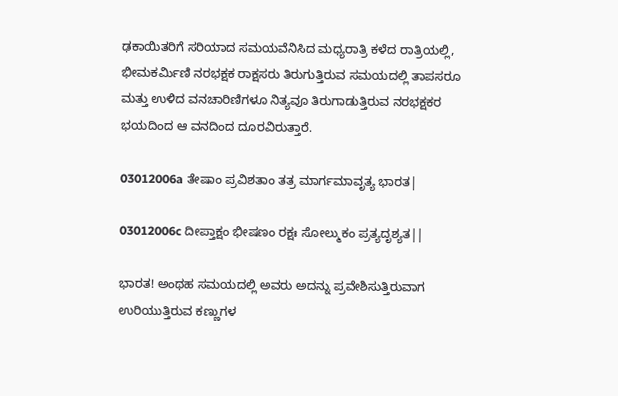ಢಕಾಯಿತರಿಗೆ ಸರಿಯಾದ ಸಮಯವೆನಿಸಿದ ಮಧ್ಯರಾತ್ರಿ ಕಳೆದ ರಾತ್ರಿಯಲ್ಲಿ, ಭೀಮಕರ್ಮಿಣಿ ನರಭಕ್ಷಕ ರಾಕ್ಷಸರು ತಿರುಗುತ್ತಿರುವ ಸಮಯದಲ್ಲಿ ತಾಪಸರೂ ಮತ್ತು ಉಳಿದ ವನಚಾರಿಣಿಗಳೂ ನಿತ್ಯವೂ ತಿರುಗಾಡುತ್ತಿರುವ ನರಭಕ್ಷಕರ ಭಯದಿಂದ ಆ ವನದಿಂದ ದೂರವಿರುತ್ತಾರೆ.

03012006a ತೇಷಾಂ ಪ್ರವಿಶತಾಂ ತತ್ರ ಮಾರ್ಗಮಾವೃತ್ಯ ಭಾರತ|

03012006c ದೀಪ್ತಾಕ್ಷಂ ಭೀಷಣಂ ರಕ್ಷಃ ಸೋಲ್ಮುಕಂ ಪ್ರತ್ಯದೃಶ್ಯತ||

ಭಾರತ! ಅಂಥಹ ಸಮಯದಲ್ಲಿ ಅವರು ಅದನ್ನು ಪ್ರವೇಶಿಸುತ್ತಿರುವಾಗ ಉರಿಯುತ್ತಿರುವ ಕಣ್ಣುಗಳ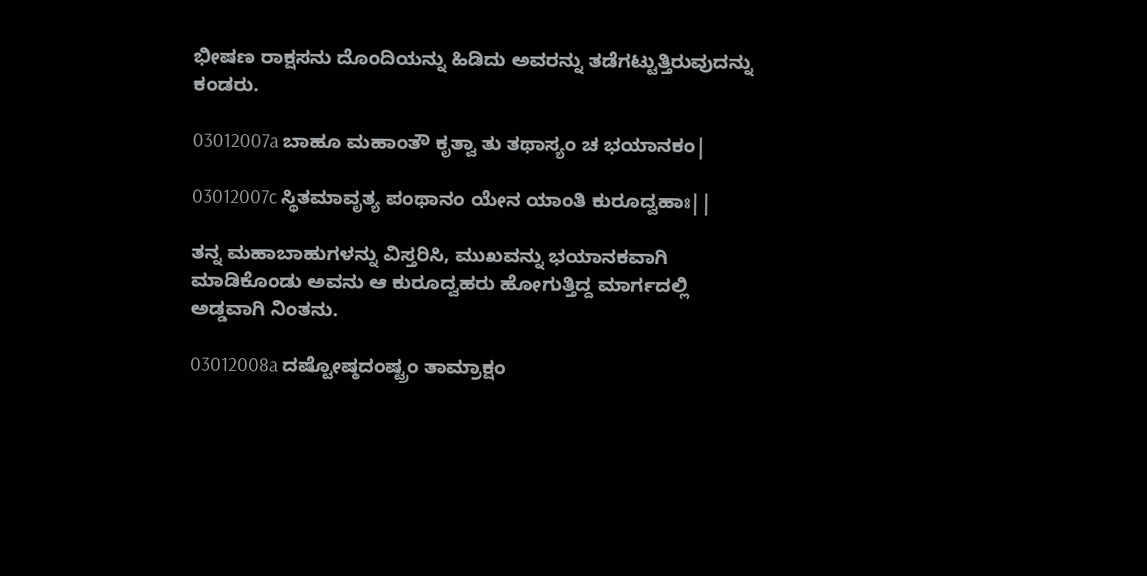ಭೀಷಣ ರಾಕ್ಷಸನು ದೊಂದಿಯನ್ನು ಹಿಡಿದು ಅವರನ್ನು ತಡೆಗಟ್ಟುತ್ತಿರುವುದನ್ನು ಕಂಡರು.

03012007a ಬಾಹೂ ಮಹಾಂತೌ ಕೃತ್ವಾ ತು ತಥಾಸ್ಯಂ ಚ ಭಯಾನಕಂ|

03012007c ಸ್ಥಿತಮಾವೃತ್ಯ ಪಂಥಾನಂ ಯೇನ ಯಾಂತಿ ಕುರೂದ್ವಹಾಃ||

ತನ್ನ ಮಹಾಬಾಹುಗಳನ್ನು ವಿಸ್ತರಿಸಿ, ಮುಖವನ್ನು ಭಯಾನಕವಾಗಿ ಮಾಡಿಕೊಂಡು ಅವನು ಆ ಕುರೂದ್ವಹರು ಹೋಗುತ್ತಿದ್ದ ಮಾರ್ಗದಲ್ಲಿ ಅಡ್ಡವಾಗಿ ನಿಂತನು.

03012008a ದಷ್ಟೋಷ್ಠದಂಷ್ಟ್ರಂ ತಾಮ್ರಾಕ್ಷಂ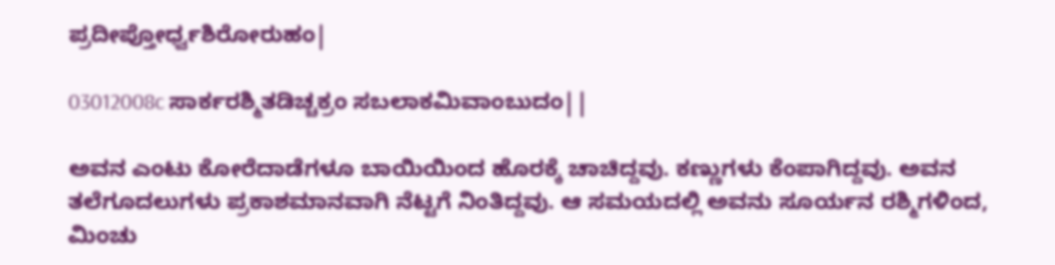ಪ್ರದೀಪ್ತೋರ್ಧ್ವಶಿರೋರುಹಂ|

03012008c ಸಾರ್ಕರಶ್ಮಿತಡಿಚ್ಚಕ್ರಂ ಸಬಲಾಕಮಿವಾಂಬುದಂ||

ಅವನ ಎಂಟು ಕೋರೆದಾಡೆಗಳೂ ಬಾಯಿಯಿಂದ ಹೊರಕ್ಕೆ ಚಾಚಿದ್ದವು. ಕಣ್ಣುಗಳು ಕೆಂಪಾಗಿದ್ದವು. ಅವನ ತಲೆಗೂದಲುಗಳು ಪ್ರಕಾಶಮಾನವಾಗಿ ನೆಟ್ಟಗೆ ನಿಂತಿದ್ದವು. ಆ ಸಮಯದಲ್ಲಿ ಅವನು ಸೂರ್ಯನ ರಶ್ಮಿಗಳಿಂದ, ಮಿಂಚು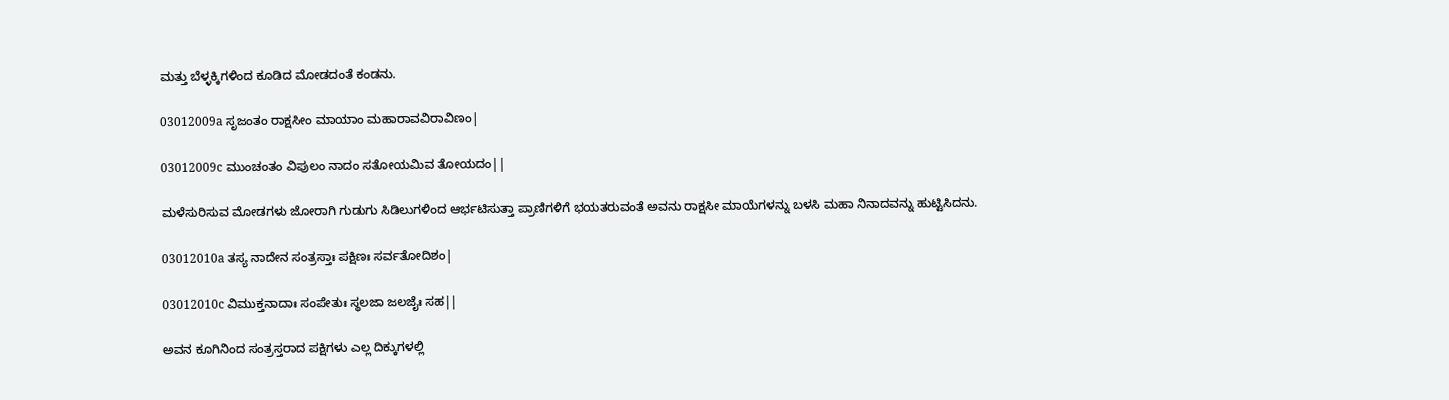ಮತ್ತು ಬೆಳ್ಳಕ್ಕಿಗಳಿಂದ ಕೂಡಿದ ಮೋಡದಂತೆ ಕಂಡನು.

03012009a ಸೃಜಂತಂ ರಾಕ್ಷಸೀಂ ಮಾಯಾಂ ಮಹಾರಾವವಿರಾವಿಣಂ|

03012009c ಮುಂಚಂತಂ ವಿಪುಲಂ ನಾದಂ ಸತೋಯಮಿವ ತೋಯದಂ||

ಮಳೆಸುರಿಸುವ ಮೋಡಗಳು ಜೋರಾಗಿ ಗುಡುಗು ಸಿಡಿಲುಗಳಿಂದ ಆರ್ಭಟಿಸುತ್ತಾ ಪ್ರಾಣಿಗಳಿಗೆ ಭಯತರುವಂತೆ ಅವನು ರಾಕ್ಷಸೀ ಮಾಯೆಗಳನ್ನು ಬಳಸಿ ಮಹಾ ನಿನಾದವನ್ನು ಹುಟ್ಟಿಸಿದನು.

03012010a ತಸ್ಯ ನಾದೇನ ಸಂತ್ರಸ್ತಾಃ ಪಕ್ಷಿಣಃ ಸರ್ವತೋದಿಶಂ|

03012010c ವಿಮುಕ್ತನಾದಾಃ ಸಂಪೇತುಃ ಸ್ಥಲಜಾ ಜಲಜೈಃ ಸಹ||

ಅವನ ಕೂಗಿನಿಂದ ಸಂತ್ರಸ್ತರಾದ ಪಕ್ಷಿಗಳು ಎಲ್ಲ ದಿಕ್ಕುಗಳಲ್ಲಿ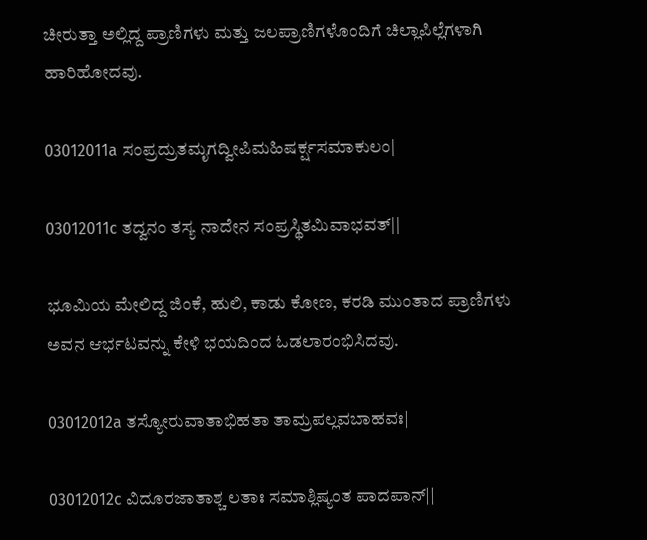ಚೀರುತ್ತಾ ಅಲ್ಲಿದ್ದ ಪ್ರಾಣಿಗಳು ಮತ್ತು ಜಲಪ್ರಾಣಿಗಳೊಂದಿಗೆ ಚಿಲ್ಲಾಪಿಲ್ಲೆಗಳಾಗಿ ಹಾರಿಹೋದವು.

03012011a ಸಂಪ್ರದ್ರುತಮೃಗದ್ವೀಪಿಮಹಿಷರ್ಕ್ಷಸಮಾಕುಲಂ|

03012011c ತದ್ವನಂ ತಸ್ಯ ನಾದೇನ ಸಂಪ್ರಸ್ಥಿತಮಿವಾಭವತ್||

ಭೂಮಿಯ ಮೇಲಿದ್ದ ಜಿಂಕೆ, ಹುಲಿ, ಕಾಡು ಕೋಣ, ಕರಡಿ ಮುಂತಾದ ಪ್ರಾಣಿಗಳು ಅವನ ಆರ್ಭಟವನ್ನು ಕೇಳಿ ಭಯದಿಂದ ಓಡಲಾರಂಭಿಸಿದವು.

03012012a ತಸ್ಯೋರುವಾತಾಭಿಹತಾ ತಾಮ್ರಪಲ್ಲವಬಾಹವಃ|

03012012c ವಿದೂರಜಾತಾಶ್ಚ ಲತಾಃ ಸಮಾಶ್ಲಿಷ್ಯಂತ ಪಾದಪಾನ್||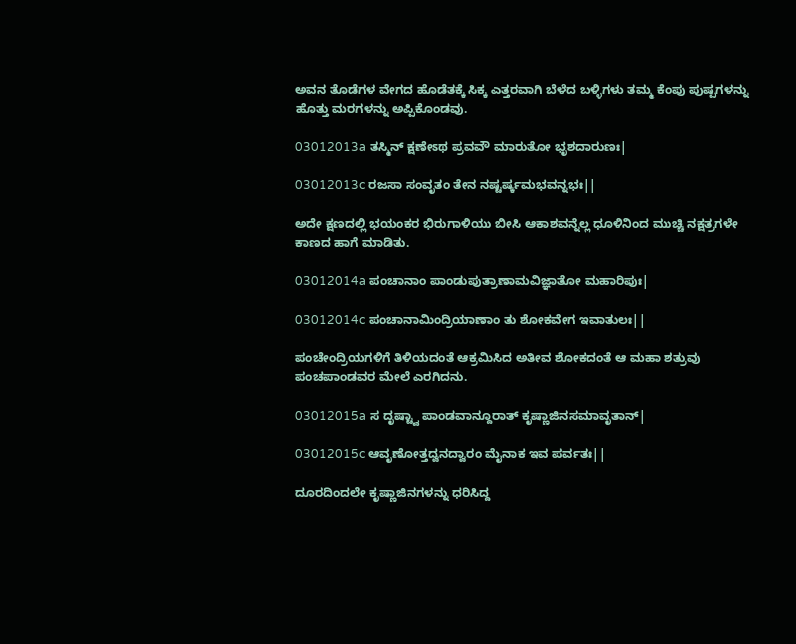ಅವನ ತೊಡೆಗಳ ವೇಗದ ಹೊಡೆತಕ್ಕೆ ಸಿಕ್ಕ ಎತ್ತರವಾಗಿ ಬೆಳೆದ ಬಳ್ಳಿಗಳು ತಮ್ಮ ಕೆಂಪು ಪುಷ್ಪಗಳನ್ನು ಹೊತ್ತು ಮರಗಳನ್ನು ಅಪ್ಪಿಕೊಂಡವು.

03012013a ತಸ್ಮಿನ್ ಕ್ಷಣೇಽಥ ಪ್ರವವೌ ಮಾರುತೋ ಭೃಶದಾರುಣಃ|

03012013c ರಜಸಾ ಸಂವೃತಂ ತೇನ ನಷ್ಟರ್ಷ್ಕಮಭವನ್ನಭಃ||

ಅದೇ ಕ್ಷಣದಲ್ಲಿ ಭಯಂಕರ ಭಿರುಗಾಳಿಯು ಬೀಸಿ ಆಕಾಶವನ್ನೆಲ್ಲ ಧೂಳಿನಿಂದ ಮುಚ್ಚಿ ನಕ್ಷತ್ರಗಳೇ ಕಾಣದ ಹಾಗೆ ಮಾಡಿತು.

03012014a ಪಂಚಾನಾಂ ಪಾಂಡುಪುತ್ರಾಣಾಮವಿಜ್ಞಾತೋ ಮಹಾರಿಪುಃ|

03012014c ಪಂಚಾನಾಮಿಂದ್ರಿಯಾಣಾಂ ತು ಶೋಕವೇಗ ಇವಾತುಲಃ||

ಪಂಚೇಂದ್ರಿಯಗಳಿಗೆ ತಿಳಿಯದಂತೆ ಆಕ್ರಮಿಸಿದ ಅತೀವ ಶೋಕದಂತೆ ಆ ಮಹಾ ಶತ್ರುವು ಪಂಚಪಾಂಡವರ ಮೇಲೆ ಎರಗಿದನು.

03012015a ಸ ದೃಷ್ಟ್ವಾ ಪಾಂಡವಾನ್ದೂರಾತ್ ಕೃಷ್ಣಾಜಿನಸಮಾವೃತಾನ್|

03012015c ಆವೃಣೋತ್ತದ್ವನದ್ವಾರಂ ಮೈನಾಕ ಇವ ಪರ್ವತಃ||

ದೂರದಿಂದಲೇ ಕೃಷ್ಣಾಜಿನಗಳನ್ನು ಧರಿಸಿದ್ದ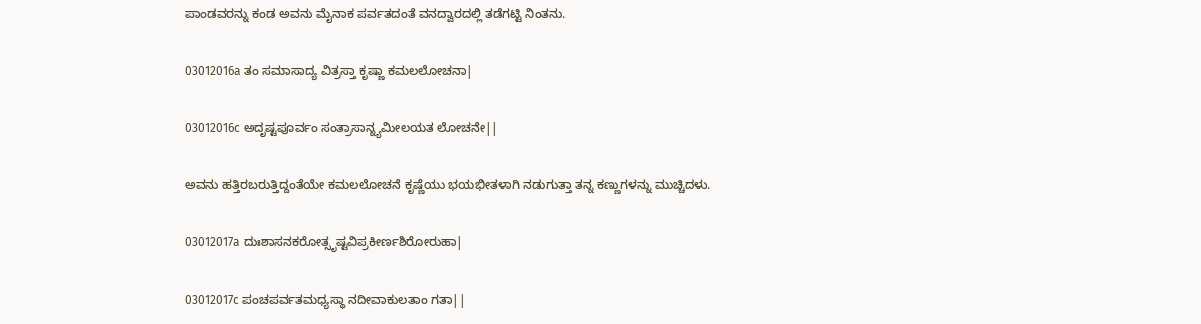ಪಾಂಡವರನ್ನು ಕಂಡ ಅವನು ಮೈನಾಕ ಪರ್ವತದಂತೆ ವನದ್ವಾರದಲ್ಲಿ ತಡೆಗಟ್ಟಿ ನಿಂತನು.

03012016a ತಂ ಸಮಾಸಾದ್ಯ ವಿತ್ರಸ್ತಾ ಕೃಷ್ಣಾ ಕಮಲಲೋಚನಾ|

03012016c ಅದೃಷ್ಟಪೂರ್ವಂ ಸಂತ್ರಾಸಾನ್ನ್ಯಮೀಲಯತ ಲೋಚನೇ||

ಅವನು ಹತ್ತಿರಬರುತ್ತಿದ್ದಂತೆಯೇ ಕಮಲಲೋಚನೆ ಕೃಷ್ಣೆಯು ಭಯಭೀತಳಾಗಿ ನಡುಗುತ್ತಾ ತನ್ನ ಕಣ್ಣುಗಳನ್ನು ಮುಚ್ಚಿದಳು.

03012017a ದುಃಶಾಸನಕರೋತ್ಸೃಷ್ಟವಿಪ್ರಕೀರ್ಣಶಿರೋರುಹಾ|

03012017c ಪಂಚಪರ್ವತಮಧ್ಯಸ್ಥಾ ನದೀವಾಕುಲತಾಂ ಗತಾ||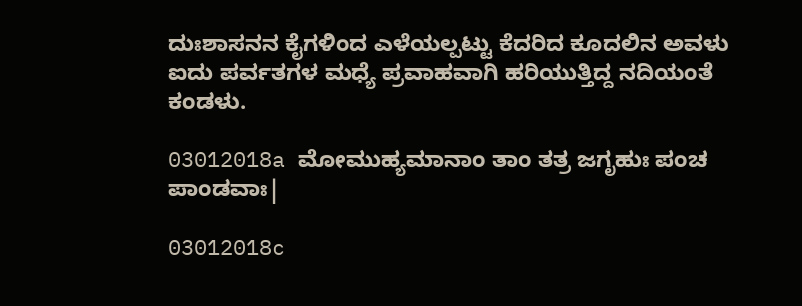ದುಃಶಾಸನನ ಕೈಗಳಿಂದ ಎಳೆಯಲ್ಪಟ್ಟು ಕೆದರಿದ ಕೂದಲಿನ ಅವಳು ಐದು ಪರ್ವತಗಳ ಮಧ್ಯೆ ಪ್ರವಾಹವಾಗಿ ಹರಿಯುತ್ತಿದ್ದ ನದಿಯಂತೆ ಕಂಡಳು.

03012018a ಮೋಮುಹ್ಯಮಾನಾಂ ತಾಂ ತತ್ರ ಜಗೃಹುಃ ಪಂಚ ಪಾಂಡವಾಃ|

03012018c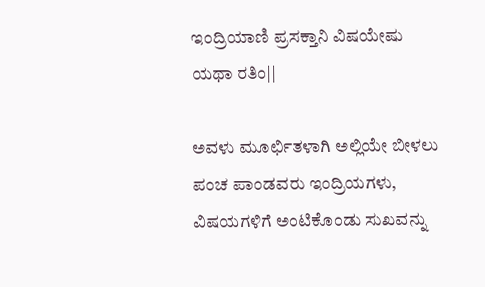ಇಂದ್ರಿಯಾಣಿ ಪ್ರಸಕ್ತಾನಿ ವಿಷಯೇಷು ಯಥಾ ರತಿಂ||

ಅವಳು ಮೂರ್ಛಿತಳಾಗಿ ಅಲ್ಲಿಯೇ ಬೀಳಲು ಪಂಚ ಪಾಂಡವರು ಇಂದ್ರಿಯಗಳು, ವಿಷಯಗಳಿಗೆ ಅಂಟಿಕೊಂಡು ಸುಖವನ್ನು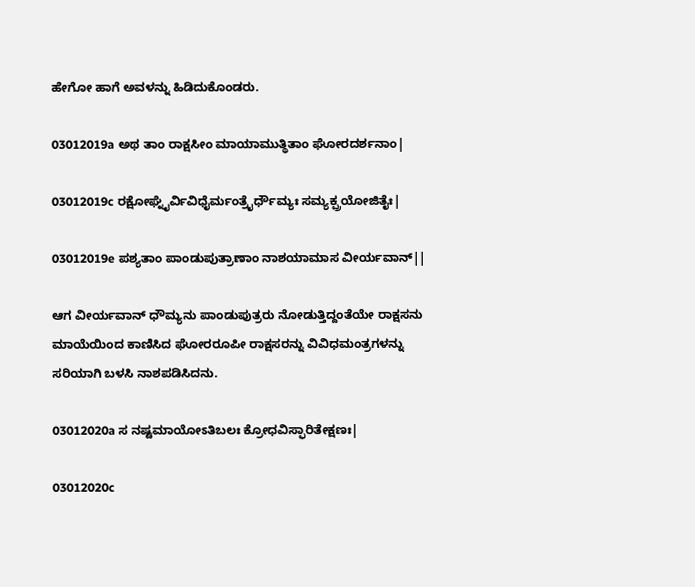ಹೇಗೋ ಹಾಗೆ ಅವಳನ್ನು ಹಿಡಿದುಕೊಂಡರು.

03012019a ಅಥ ತಾಂ ರಾಕ್ಷಸೀಂ ಮಾಯಾಮುತ್ಥಿತಾಂ ಘೋರದರ್ಶನಾಂ|

03012019c ರಕ್ಷೋಘ್ನೈರ್ವಿವಿಧೈರ್ಮಂತ್ರೈರ್ಧೌಮ್ಯಃ ಸಮ್ಯಕ್ಪ್ರಯೋಜಿತೈಃ|

03012019e ಪಶ್ಯತಾಂ ಪಾಂಡುಪುತ್ರಾಣಾಂ ನಾಶಯಾಮಾಸ ವೀರ್ಯವಾನ್||

ಆಗ ವೀರ್ಯವಾನ್ ಧೌಮ್ಯನು ಪಾಂಡುಪುತ್ರರು ನೋಡುತ್ತಿದ್ದಂತೆಯೇ ರಾಕ್ಷಸನು ಮಾಯೆಯಿಂದ ಕಾಣಿಸಿದ ಘೋರರೂಪೀ ರಾಕ್ಷಸರನ್ನು ವಿವಿಧಮಂತ್ರಗಳನ್ನು ಸರಿಯಾಗಿ ಬಳಸಿ ನಾಶಪಡಿಸಿದನು.

03012020a ಸ ನಷ್ಟಮಾಯೋಽತಿಬಲಃ ಕ್ರೋಧವಿಸ್ಫಾರಿತೇಕ್ಷಣಃ|

03012020c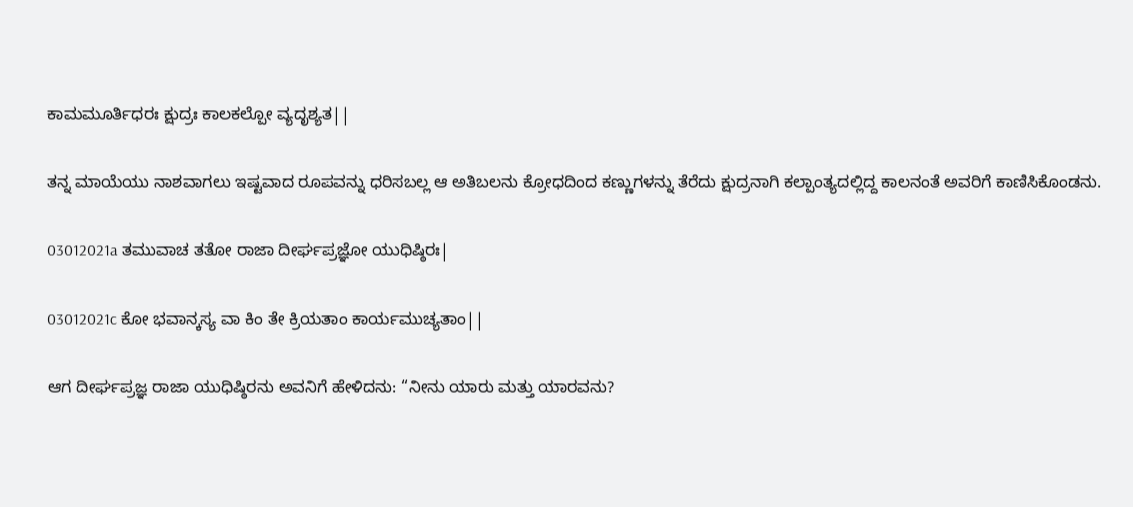ಕಾಮಮೂರ್ತಿಧರಃ ಕ್ಷುದ್ರಃ ಕಾಲಕಲ್ಪೋ ವ್ಯದೃಶ್ಯತ||

ತನ್ನ ಮಾಯೆಯು ನಾಶವಾಗಲು ಇಷ್ಟವಾದ ರೂಪವನ್ನು ಧರಿಸಬಲ್ಲ ಆ ಅತಿಬಲನು ಕ್ರೋಧದಿಂದ ಕಣ್ಣುಗಳನ್ನು ತೆರೆದು ಕ್ಷುದ್ರನಾಗಿ ಕಲ್ಪಾಂತ್ಯದಲ್ಲಿದ್ದ ಕಾಲನಂತೆ ಅವರಿಗೆ ಕಾಣಿಸಿಕೊಂಡನು.

03012021a ತಮುವಾಚ ತತೋ ರಾಜಾ ದೀರ್ಘಪ್ರಜ್ಞೋ ಯುಧಿಷ್ಠಿರಃ|

03012021c ಕೋ ಭವಾನ್ಕಸ್ಯ ವಾ ಕಿಂ ತೇ ಕ್ರಿಯತಾಂ ಕಾರ್ಯಮುಚ್ಯತಾಂ||

ಆಗ ದೀರ್ಘಪ್ರಜ್ಞ ರಾಜಾ ಯುಧಿಷ್ಠಿರನು ಅವನಿಗೆ ಹೇಳಿದನು: “ನೀನು ಯಾರು ಮತ್ತು ಯಾರವನು?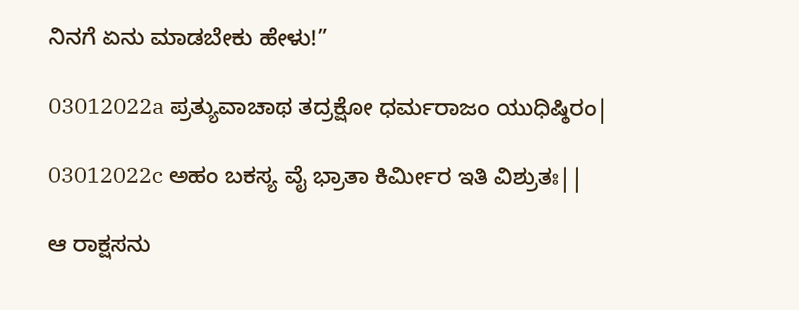ನಿನಗೆ ಏನು ಮಾಡಬೇಕು ಹೇಳು!”

03012022a ಪ್ರತ್ಯುವಾಚಾಥ ತದ್ರಕ್ಷೋ ಧರ್ಮರಾಜಂ ಯುಧಿಷ್ಠಿರಂ|

03012022c ಅಹಂ ಬಕಸ್ಯ ವೈ ಭ್ರಾತಾ ಕಿರ್ಮೀರ ಇತಿ ವಿಶ್ರುತಃ||

ಆ ರಾಕ್ಷಸನು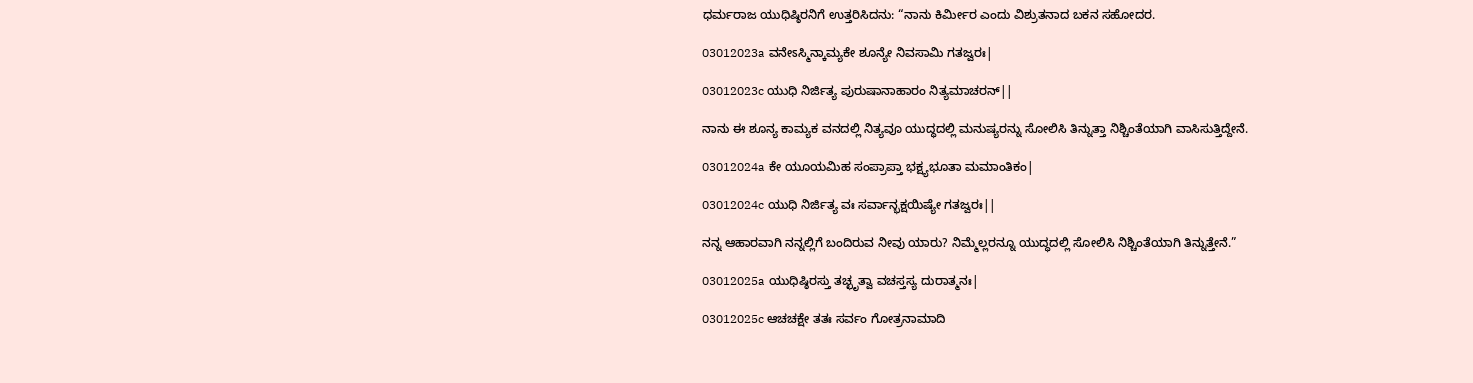ಧರ್ಮರಾಜ ಯುಧಿಷ್ಠಿರನಿಗೆ ಉತ್ತರಿಸಿದನು: “ನಾನು ಕಿರ್ಮೀರ ಎಂದು ವಿಶ್ರುತನಾದ ಬಕನ ಸಹೋದರ.

03012023a ವನೇಽಸ್ಮಿನ್ಕಾಮ್ಯಕೇ ಶೂನ್ಯೇ ನಿವಸಾಮಿ ಗತಜ್ವರಃ|

03012023c ಯುಧಿ ನಿರ್ಜಿತ್ಯ ಪುರುಷಾನಾಹಾರಂ ನಿತ್ಯಮಾಚರನ್||

ನಾನು ಈ ಶೂನ್ಯ ಕಾಮ್ಯಕ ವನದಲ್ಲಿ ನಿತ್ಯವೂ ಯುದ್ಧದಲ್ಲಿ ಮನುಷ್ಯರನ್ನು ಸೋಲಿಸಿ ತಿನ್ನುತ್ತಾ ನಿಶ್ಚಿಂತೆಯಾಗಿ ವಾಸಿಸುತ್ತಿದ್ದೇನೆ.

03012024a ಕೇ ಯೂಯಮಿಹ ಸಂಪ್ರಾಪ್ತಾ ಭಕ್ಷ್ಯಭೂತಾ ಮಮಾಂತಿಕಂ|

03012024c ಯುಧಿ ನಿರ್ಜಿತ್ಯ ವಃ ಸರ್ವಾನ್ಭಕ್ಷಯಿಷ್ಯೇ ಗತಜ್ವರಃ||

ನನ್ನ ಆಹಾರವಾಗಿ ನನ್ನಲ್ಲಿಗೆ ಬಂದಿರುವ ನೀವು ಯಾರು? ನಿಮ್ಮೆಲ್ಲರನ್ನೂ ಯುದ್ಧದಲ್ಲಿ ಸೋಲಿಸಿ ನಿಶ್ಚಿಂತೆಯಾಗಿ ತಿನ್ನುತ್ತೇನೆ.”

03012025a ಯುಧಿಷ್ಠಿರಸ್ತು ತಚ್ಛೃತ್ವಾ ವಚಸ್ತಸ್ಯ ದುರಾತ್ಮನಃ|

03012025c ಆಚಚಕ್ಷೇ ತತಃ ಸರ್ವಂ ಗೋತ್ರನಾಮಾದಿ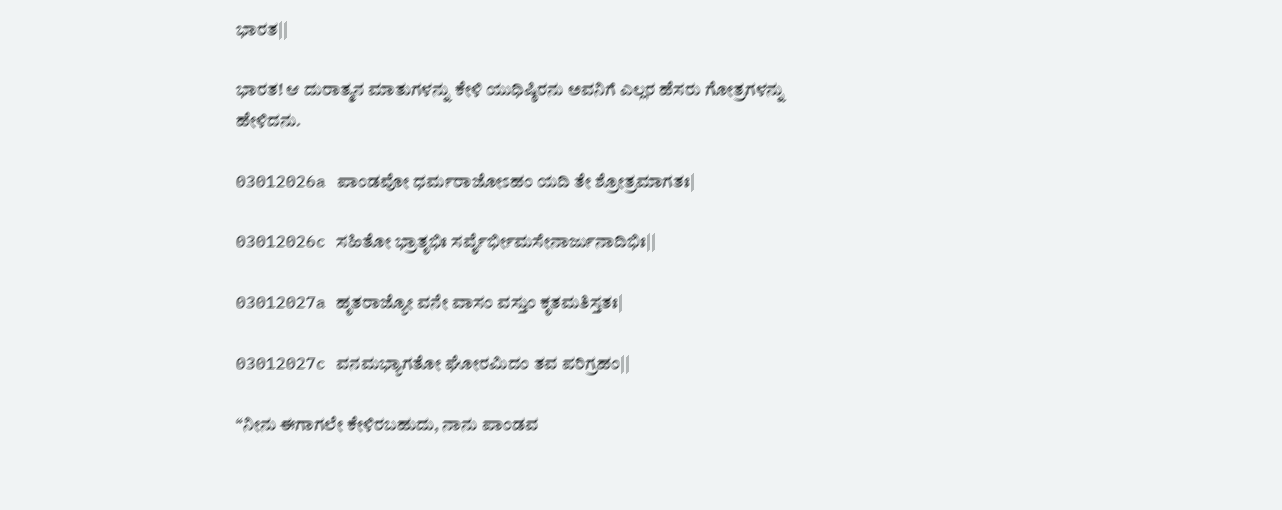ಭಾರತ||

ಭಾರತ! ಆ ದುರಾತ್ಮನ ಮಾತುಗಳನ್ನು ಕೇಳಿ ಯುಧಿಷ್ಠಿರನು ಅವನಿಗೆ ಎಲ್ಲರ ಹೆಸರು ಗೋತ್ರಗಳನ್ನು ಹೇಳಿದನು.

03012026a ಪಾಂಡವೋ ಧರ್ಮರಾಜೋಽಹಂ ಯದಿ ತೇ ಶ್ರೋತ್ರಮಾಗತಃ|

03012026c ಸಹಿತೋ ಭ್ರಾತೃಭಿಃ ಸರ್ವೈರ್ಭೀಮಸೇನಾರ್ಜುನಾದಿಭಿಃ||

03012027a ಹೃತರಾಜ್ಯೋ ವನೇ ವಾಸಂ ವಸ್ತುಂ ಕೃತಮತಿಸ್ತತಃ|

03012027c ವನಮಭ್ಯಾಗತೋ ಘೋರಮಿದಂ ತವ ಪರಿಗ್ರಹಂ||

“ನೀನು ಈಗಾಗಲೇ ಕೇಳಿರಬಹುದು, ನಾನು ಪಾಂಡವ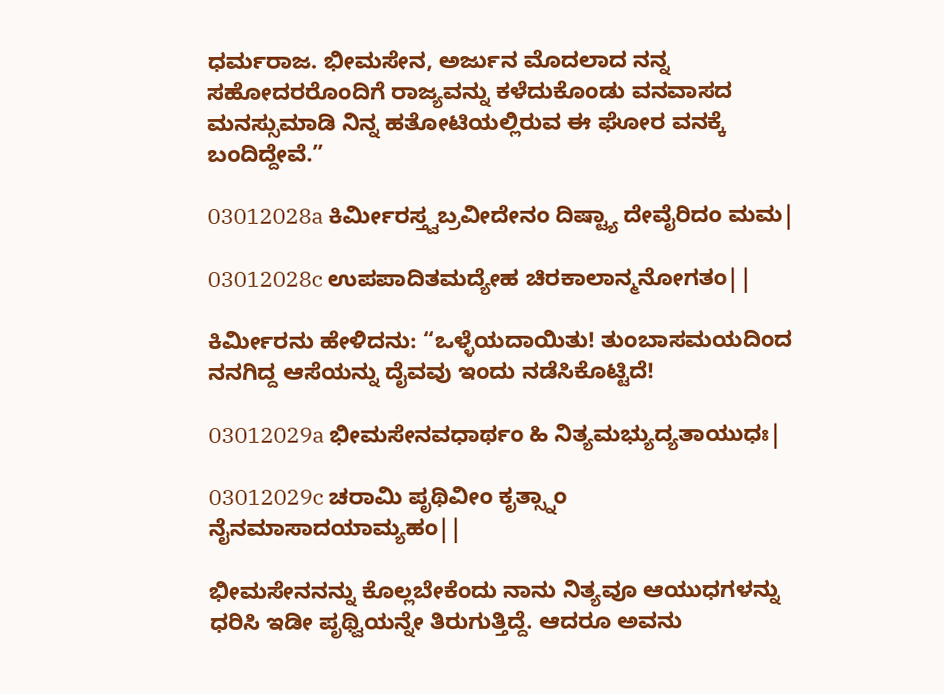ಧರ್ಮರಾಜ. ಭೀಮಸೇನ, ಅರ್ಜುನ ಮೊದಲಾದ ನನ್ನ ಸಹೋದರರೊಂದಿಗೆ ರಾಜ್ಯವನ್ನು ಕಳೆದುಕೊಂಡು ವನವಾಸದ ಮನಸ್ಸುಮಾಡಿ ನಿನ್ನ ಹತೋಟಿಯಲ್ಲಿರುವ ಈ ಘೋರ ವನಕ್ಕೆ ಬಂದಿದ್ದೇವೆ.”

03012028a ಕಿರ್ಮೀರಸ್ತ್ವಬ್ರವೀದೇನಂ ದಿಷ್ಟ್ಯಾ ದೇವೈರಿದಂ ಮಮ|

03012028c ಉಪಪಾದಿತಮದ್ಯೇಹ ಚಿರಕಾಲಾನ್ಮನೋಗತಂ||

ಕಿರ್ಮೀರನು ಹೇಳಿದನು: “ಒಳ್ಳೆಯದಾಯಿತು! ತುಂಬಾಸಮಯದಿಂದ ನನಗಿದ್ದ ಆಸೆಯನ್ನು ದೈವವು ಇಂದು ನಡೆಸಿಕೊಟ್ಟಿದೆ!

03012029a ಭೀಮಸೇನವಧಾರ್ಥಂ ಹಿ ನಿತ್ಯಮಭ್ಯುದ್ಯತಾಯುಧಃ|

03012029c ಚರಾಮಿ ಪೃಥಿವೀಂ ಕೃತ್ಸ್ನಾಂ ನೈನಮಾಸಾದಯಾಮ್ಯಹಂ||

ಭೀಮಸೇನನನ್ನು ಕೊಲ್ಲಬೇಕೆಂದು ನಾನು ನಿತ್ಯವೂ ಆಯುಧಗಳನ್ನು ಧರಿಸಿ ಇಡೀ ಪೃಥ್ವಿಯನ್ನೇ ತಿರುಗುತ್ತಿದ್ದೆ. ಆದರೂ ಅವನು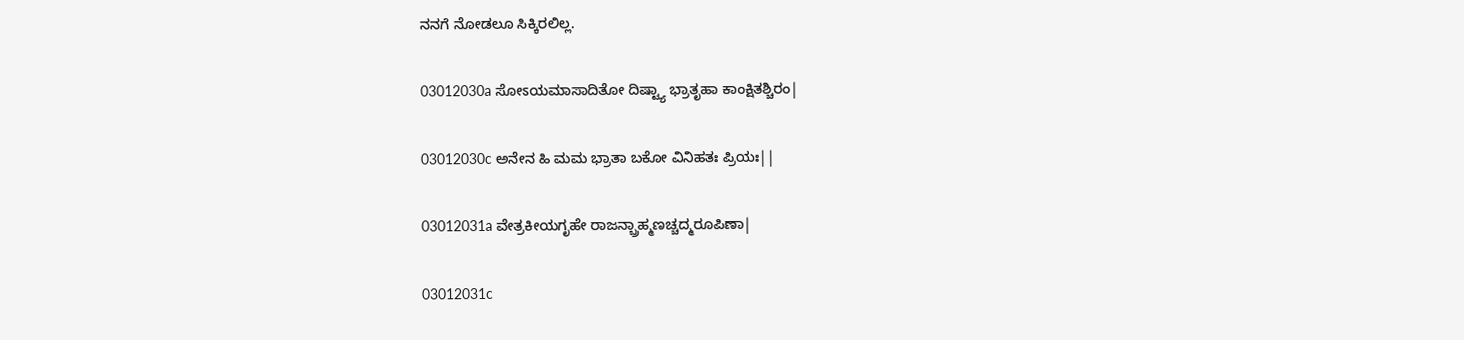ನನಗೆ ನೋಡಲೂ ಸಿಕ್ಕಿರಲಿಲ್ಲ.

03012030a ಸೋಽಯಮಾಸಾದಿತೋ ದಿಷ್ಟ್ಯಾ ಭ್ರಾತೃಹಾ ಕಾಂಕ್ಷಿತಶ್ಚಿರಂ|

03012030c ಅನೇನ ಹಿ ಮಮ ಭ್ರಾತಾ ಬಕೋ ವಿನಿಹತಃ ಪ್ರಿಯಃ||

03012031a ವೇತ್ರಕೀಯಗೃಹೇ ರಾಜನ್ಬ್ರಾಹ್ಮಣಚ್ಚದ್ಮರೂಪಿಣಾ|

03012031c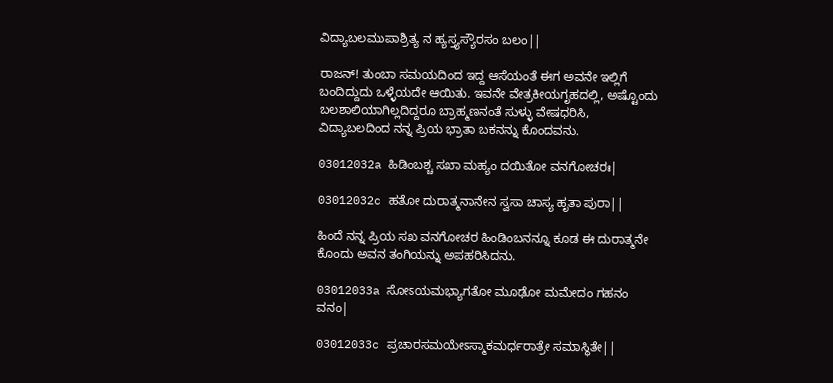ವಿದ್ಯಾಬಲಮುಪಾಶ್ರಿತ್ಯ ನ ಹ್ಯಸ್ತ್ಯಸ್ಯೌರಸಂ ಬಲಂ||

ರಾಜನ್! ತುಂಬಾ ಸಮಯದಿಂದ ಇದ್ದ ಆಸೆಯಂತೆ ಈಗ ಅವನೇ ಇಲ್ಲಿಗೆ ಬಂದಿದ್ದುದು ಒಳ್ಳೆಯದೇ ಆಯಿತು. ಇವನೇ ವೇತ್ರಕೀಯಗೃಹದಲ್ಲಿ, ಅಷ್ಟೊಂದು ಬಲಶಾಲಿಯಾಗಿಲ್ಲದಿದ್ದರೂ ಬ್ರಾಹ್ಮಣನಂತೆ ಸುಳ್ಳು ವೇಷಧರಿಸಿ, ವಿದ್ಯಾಬಲದಿಂದ ನನ್ನ ಪ್ರಿಯ ಭ್ರಾತಾ ಬಕನನ್ನು ಕೊಂದವನು.

03012032a ಹಿಡಿಂಬಶ್ಚ ಸಖಾ ಮಹ್ಯಂ ದಯಿತೋ ವನಗೋಚರಃ|

03012032c ಹತೋ ದುರಾತ್ಮನಾನೇನ ಸ್ವಸಾ ಚಾಸ್ಯ ಹೃತಾ ಪುರಾ||

ಹಿಂದೆ ನನ್ನ ಪ್ರಿಯ ಸಖ ವನಗೋಚರ ಹಿಂಡಿಂಬನನ್ನೂ ಕೂಡ ಈ ದುರಾತ್ಮನೇ ಕೊಂದು ಅವನ ತಂಗಿಯನ್ನು ಅಪಹರಿಸಿದನು.

03012033a ಸೋಽಯಮಭ್ಯಾಗತೋ ಮೂಢೋ ಮಮೇದಂ ಗಹನಂ ವನಂ|

03012033c ಪ್ರಚಾರಸಮಯೇಽಸ್ಮಾಕಮರ್ಧರಾತ್ರೇ ಸಮಾಸ್ಥಿತೇ||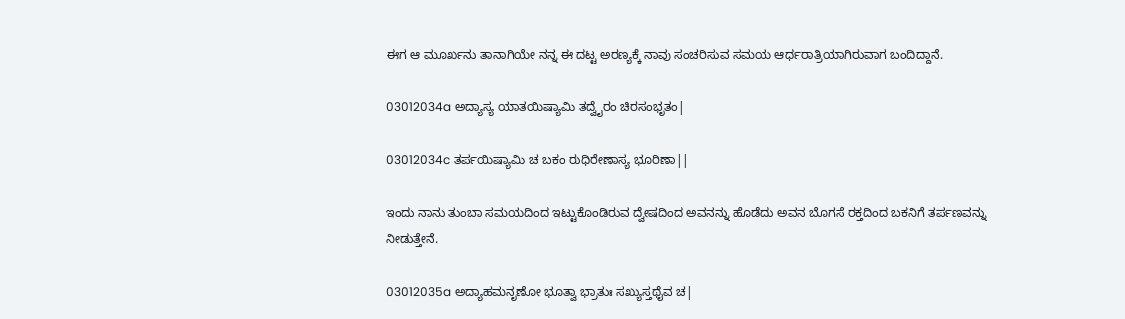ಈಗ ಆ ಮೂರ್ಖನು ತಾನಾಗಿಯೇ ನನ್ನ ಈ ದಟ್ಟ ಅರಣ್ಯಕ್ಕೆ ನಾವು ಸಂಚರಿಸುವ ಸಮಯ ಆರ್ಧರಾತ್ರಿಯಾಗಿರುವಾಗ ಬಂದಿದ್ದಾನೆ.

03012034a ಅದ್ಯಾಸ್ಯ ಯಾತಯಿಷ್ಯಾಮಿ ತದ್ವೈರಂ ಚಿರಸಂಭೃತಂ|

03012034c ತರ್ಪಯಿಷ್ಯಾಮಿ ಚ ಬಕಂ ರುಧಿರೇಣಾಸ್ಯ ಭೂರಿಣಾ||

ಇಂದು ನಾನು ತುಂಬಾ ಸಮಯದಿಂದ ಇಟ್ಟುಕೊಂಡಿರುವ ದ್ವೇಷದಿಂದ ಅವನನ್ನು ಹೊಡೆದು ಅವನ ಬೊಗಸೆ ರಕ್ತದಿಂದ ಬಕನಿಗೆ ತರ್ಪಣವನ್ನು ನೀಡುತ್ತೇನೆ.

03012035a ಅದ್ಯಾಹಮನೃಣೋ ಭೂತ್ವಾ ಭ್ರಾತುಃ ಸಖ್ಯುಸ್ತಥೈವ ಚ|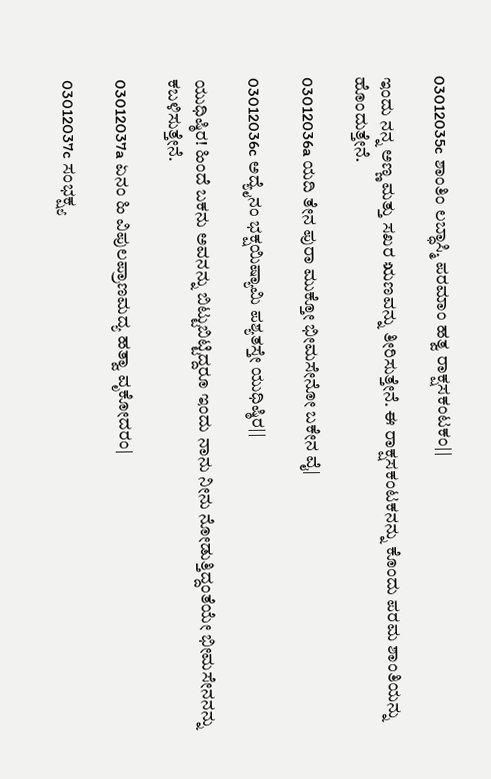03012035c ಶಾಂತಿಂ ಲಬ್ಧಾಸ್ಮಿ ಪರಮಾಂ ಹತ್ವ ರಾಕ್ಷಸಕಂಟಕಂ||

ಇಂದು ನನ್ನ ಅಣ್ಣ ಮತ್ತು ಸಖರ ಋಣವನ್ನು ತೀರಿಸುತ್ತೇನೆ. ಈ ರಾಕ್ಷಸಕಂಟಕನನ್ನು ಕೊಂದು ಪರಮ ಶಾಂತಿಯನ್ನು ಹೊಂದುತ್ತೇನೆ.

03012036a ಯದಿ ತೇನ ಪುರಾ ಮುಕ್ತೋ ಭೀಮಸೇನೋ ಬಕೇನ ವೈ|

03012036c ಅದ್ಯೈನಂ ಭಕ್ಷಯಿಷ್ಯಾಮಿ ಪಶ್ಯತಸ್ತೇ ಯುಧಿಷ್ಠಿರ||

ಯುಧಿಷ್ಠಿರ! ಹಿಂದೆ ಬಕನು ಅವನನ್ನು ಬಿಟ್ಟುಬಿಟ್ಟಿದ್ದರೂ ಇಂದು ನಾನು ನೀನು ನೋಡುತ್ತಿದ್ದಂತೆಯೇ ಭೀಮಸೇನನನ್ನು ಕಬಳಿಸುತ್ತೇನೆ.

03012037a ಏನಂ ಹಿ ವಿಪುಲಪ್ರಾಣಮದ್ಯ ಹತ್ವಾ ವೃಕೋದರಂ|

03012037c ಸಂಭಕ್ಷ್ಯ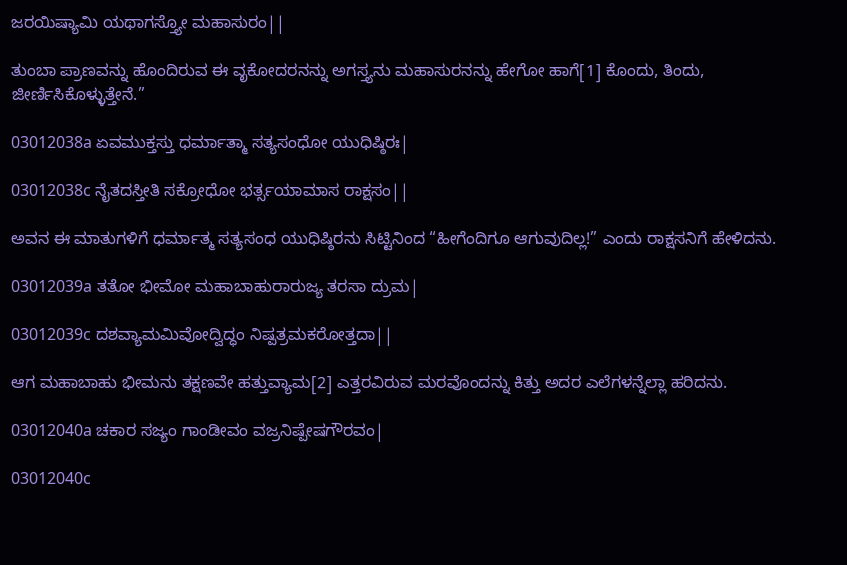ಜರಯಿಷ್ಯಾಮಿ ಯಥಾಗಸ್ತ್ಯೋ ಮಹಾಸುರಂ||

ತುಂಬಾ ಪ್ರಾಣವನ್ನು ಹೊಂದಿರುವ ಈ ವೃಕೋದರನನ್ನು ಅಗಸ್ತ್ಯನು ಮಹಾಸುರನನ್ನು ಹೇಗೋ ಹಾಗೆ[1] ಕೊಂದು, ತಿಂದು, ಜೀರ್ಣಿಸಿಕೊಳ್ಳುತ್ತೇನೆ.”

03012038a ಏವಮುಕ್ತಸ್ತು ಧರ್ಮಾತ್ಮಾ ಸತ್ಯಸಂಧೋ ಯುಧಿಷ್ಠಿರಃ|

03012038c ನೈತದಸ್ತೀತಿ ಸಕ್ರೋಧೋ ಭರ್ತ್ಸಯಾಮಾಸ ರಾಕ್ಷಸಂ||

ಅವನ ಈ ಮಾತುಗಳಿಗೆ ಧರ್ಮಾತ್ಮ ಸತ್ಯಸಂಧ ಯುಧಿಷ್ಠಿರನು ಸಿಟ್ಟಿನಿಂದ “ಹೀಗೆಂದಿಗೂ ಆಗುವುದಿಲ್ಲ!” ಎಂದು ರಾಕ್ಷಸನಿಗೆ ಹೇಳಿದನು.

03012039a ತತೋ ಭೀಮೋ ಮಹಾಬಾಹುರಾರುಜ್ಯ ತರಸಾ ದ್ರುಮ|

03012039c ದಶವ್ಯಾಮಮಿವೋದ್ವಿದ್ಧಂ ನಿಷ್ಪತ್ರಮಕರೋತ್ತದಾ||

ಆಗ ಮಹಾಬಾಹು ಭೀಮನು ತಕ್ಷಣವೇ ಹತ್ತುವ್ಯಾಮ[2] ಎತ್ತರವಿರುವ ಮರವೊಂದನ್ನು ಕಿತ್ತು ಅದರ ಎಲೆಗಳನ್ನೆಲ್ಲಾ ಹರಿದನು.

03012040a ಚಕಾರ ಸಜ್ಯಂ ಗಾಂಡೀವಂ ವಜ್ರನಿಷ್ಪೇಷಗೌರವಂ|

03012040c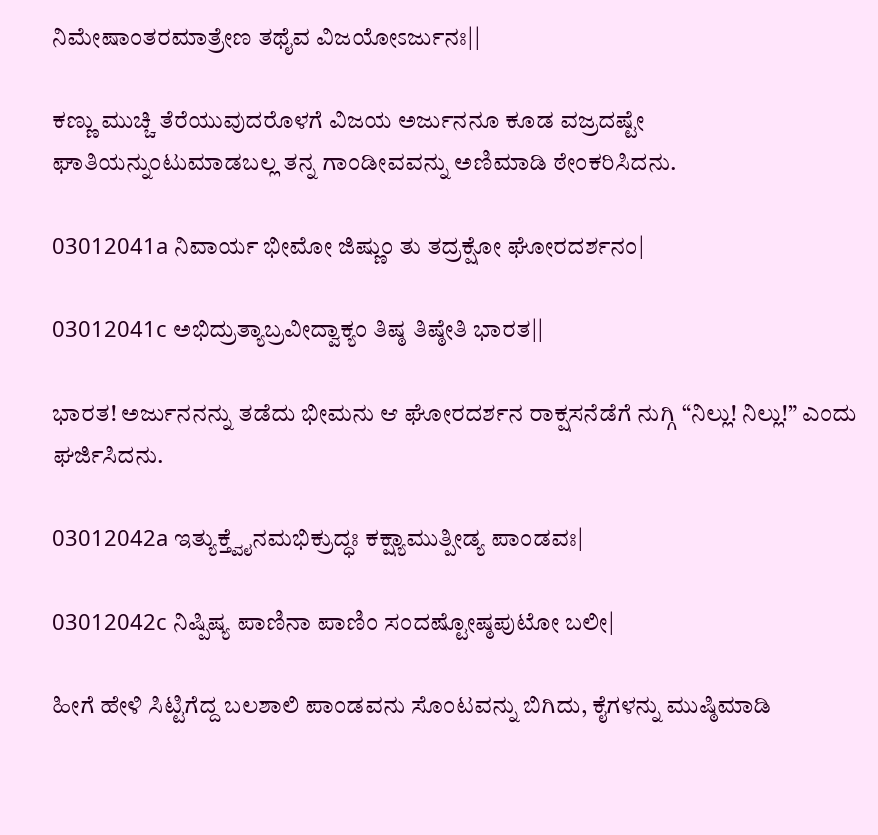ನಿಮೇಷಾಂತರಮಾತ್ರೇಣ ತಥೈವ ವಿಜಯೋಽರ್ಜುನಃ||

ಕಣ್ಣು ಮುಚ್ಚಿ ತೆರೆಯುವುದರೊಳಗೆ ವಿಜಯ ಅರ್ಜುನನೂ ಕೂಡ ವಜ್ರದಷ್ಟೇ ಘಾತಿಯನ್ನುಂಟುಮಾಡಬಲ್ಲ ತನ್ನ ಗಾಂಡೀವವನ್ನು ಅಣಿಮಾಡಿ ಠೇಂಕರಿಸಿದನು.

03012041a ನಿವಾರ್ಯ ಭೀಮೋ ಜಿಷ್ಣುಂ ತು ತದ್ರಕ್ಷೋ ಘೋರದರ್ಶನಂ|

03012041c ಅಭಿದ್ರುತ್ಯಾಬ್ರವೀದ್ವಾಕ್ಯಂ ತಿಷ್ಠ ತಿಷ್ಠೇತಿ ಭಾರತ||

ಭಾರತ! ಅರ್ಜುನನನ್ನು ತಡೆದು ಭೀಮನು ಆ ಘೋರದರ್ಶನ ರಾಕ್ಷಸನೆಡೆಗೆ ನುಗ್ಗಿ “ನಿಲ್ಲು! ನಿಲ್ಲು!” ಎಂದು ಘರ್ಜಿಸಿದನು.

03012042a ಇತ್ಯುಕ್ತ್ವೈನಮಭಿಕ್ರುದ್ಧಃ ಕಕ್ಷ್ಯಾಮುತ್ಪೀಡ್ಯ ಪಾಂಡವಃ|

03012042c ನಿಷ್ಪಿಷ್ಯ ಪಾಣಿನಾ ಪಾಣಿಂ ಸಂದಷ್ಟೋಷ್ಠಪುಟೋ ಬಲೀ|

ಹೀಗೆ ಹೇಳಿ ಸಿಟ್ಟಿಗೆದ್ದ ಬಲಶಾಲಿ ಪಾಂಡವನು ಸೊಂಟವನ್ನು ಬಿಗಿದು, ಕೈಗಳನ್ನು ಮುಷ್ಠಿಮಾಡಿ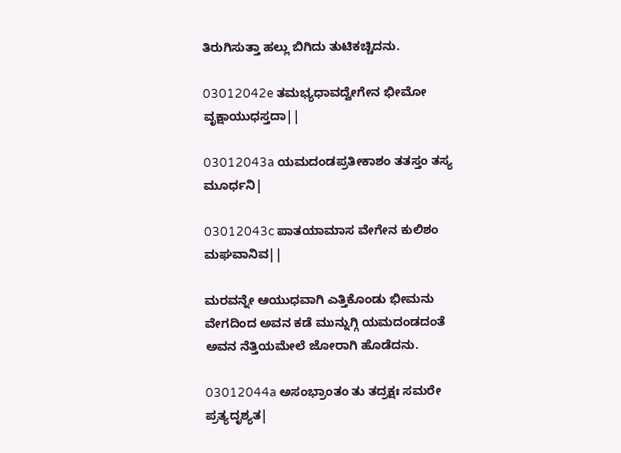ತಿರುಗಿಸುತ್ತಾ ಹಲ್ಲು ಬಿಗಿದು ತುಟಿಕಚ್ಚಿದನು.

03012042e ತಮಭ್ಯಧಾವದ್ವೇಗೇನ ಭೀಮೋ ವೃಕ್ಷಾಯುಧಸ್ತದಾ||

03012043a ಯಮದಂಡಪ್ರತೀಕಾಶಂ ತತಸ್ತಂ ತಸ್ಯ ಮೂರ್ಧನಿ|

03012043c ಪಾತಯಾಮಾಸ ವೇಗೇನ ಕುಲಿಶಂ ಮಘವಾನಿವ||

ಮರವನ್ನೇ ಆಯುಧವಾಗಿ ಎತ್ತಿಕೊಂಡು ಭೀಮನು ವೇಗದಿಂದ ಅವನ ಕಡೆ ಮುನ್ನುಗ್ಗಿ ಯಮದಂಡದಂತೆ ಅವನ ನೆತ್ತಿಯಮೇಲೆ ಜೋರಾಗಿ ಹೊಡೆದನು.

03012044a ಅಸಂಭ್ರಾಂತಂ ತು ತದ್ರಕ್ಷಃ ಸಮರೇ ಪ್ರತ್ಯದೃಶ್ಯತ|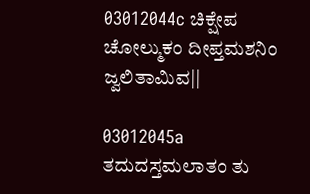03012044c ಚಿಕ್ಷೇಪ ಚೋಲ್ಮುಕಂ ದೀಪ್ತಮಶನಿಂ ಜ್ವಲಿತಾಮಿವ||

03012045a ತದುದಸ್ತಮಲಾತಂ ತು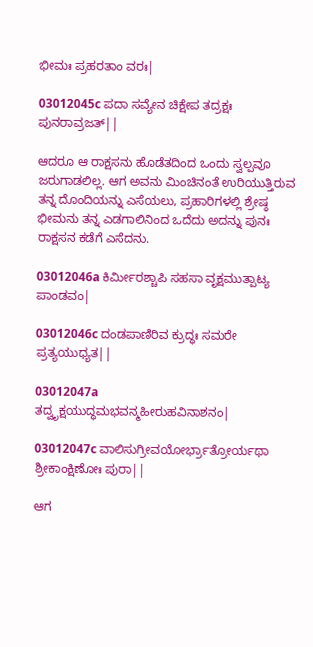ಭೀಮಃ ಪ್ರಹರತಾಂ ವರಃ|

03012045c ಪದಾ ಸವ್ಯೇನ ಚಿಕ್ಷೇಪ ತದ್ರಕ್ಷಃ ಪುನರಾವ್ರಜತ್||

ಆದರೂ ಆ ರಾಕ್ಷಸನು ಹೊಡೆತದಿಂದ ಒಂದು ಸ್ವಲ್ಪವೂ ಜರುಗಾಡಲಿಲ್ಲ. ಆಗ ಅವನು ಮಿಂಚಿನಂತೆ ಉರಿಯುತ್ತಿರುವ ತನ್ನ ದೊಂದಿಯನ್ನು ಎಸೆಯಲು, ಪ್ರಹಾರಿಗಳಲ್ಲಿ ಶ್ರೇಷ್ಠ ಭೀಮನು ತನ್ನ ಎಡಗಾಲಿನಿಂದ ಒದೆದು ಅದನ್ನು ಪುನಃ ರಾಕ್ಷಸನ ಕಡೆಗೆ ಎಸೆದನು.

03012046a ಕಿರ್ಮೀರಶ್ಚಾಪಿ ಸಹಸಾ ವೃಕ್ಷಮುತ್ಪಾಟ್ಯ ಪಾಂಡವಂ|

03012046c ದಂಡಪಾಣಿರಿವ ಕ್ರುದ್ಧಃ ಸಮರೇ ಪ್ರತ್ಯಯುಧ್ಯತ||

03012047a ತದ್ವೃಕ್ಷಯುದ್ಧಮಭವನ್ಮಹೀರುಹವಿನಾಶನಂ|

03012047c ವಾಲಿಸುಗ್ರೀವಯೋರ್ಭ್ರಾತ್ರೋರ್ಯಥಾ ಶ್ರೀಕಾಂಕ್ಷಿಣೋಃ ಪುರಾ||

ಆಗ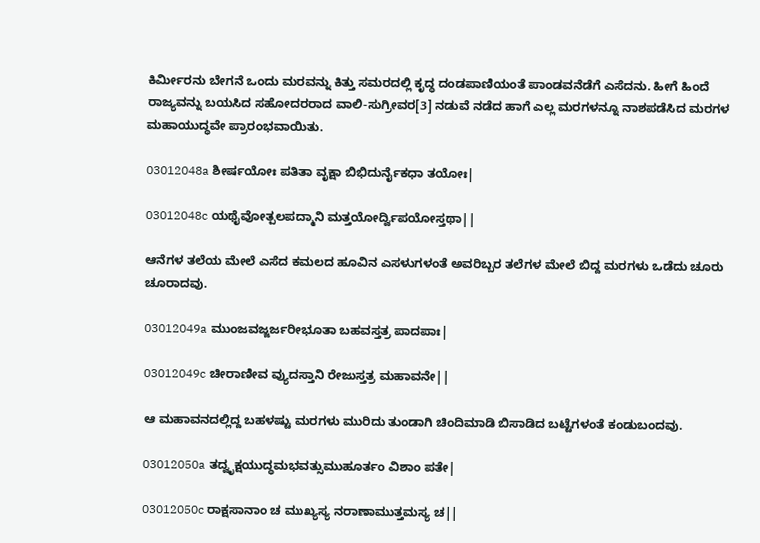ಕಿರ್ಮೀರನು ಬೇಗನೆ ಒಂದು ಮರವನ್ನು ಕಿತ್ತು ಸಮರದಲ್ಲಿ ಕೃದ್ಧ ದಂಡಪಾಣಿಯಂತೆ ಪಾಂಡವನೆಡೆಗೆ ಎಸೆದನು. ಹೀಗೆ ಹಿಂದೆ ರಾಜ್ಯವನ್ನು ಬಯಸಿದ ಸಹೋದರರಾದ ವಾಲಿ-ಸುಗ್ರೀವರ[3] ನಡುವೆ ನಡೆದ ಹಾಗೆ ಎಲ್ಲ ಮರಗಳನ್ನೂ ನಾಶಪಡೆಸಿದ ಮರಗಳ ಮಹಾಯುದ್ಧವೇ ಪ್ರಾರಂಭವಾಯಿತು.

03012048a ಶೀರ್ಷಯೋಃ ಪತಿತಾ ವೃಕ್ಷಾ ಬಿಭಿದುರ್ನೈಕಧಾ ತಯೋಃ|

03012048c ಯಥೈವೋತ್ಪಲಪದ್ಮಾನಿ ಮತ್ತಯೋರ್ದ್ವಿಪಯೋಸ್ತಥಾ||

ಆನೆಗಳ ತಲೆಯ ಮೇಲೆ ಎಸೆದ ಕಮಲದ ಹೂವಿನ ಎಸಳುಗಳಂತೆ ಅವರಿಬ್ಬರ ತಲೆಗಳ ಮೇಲೆ ಬಿದ್ದ ಮರಗಳು ಒಡೆದು ಚೂರು ಚೂರಾದವು.

03012049a ಮುಂಜವಜ್ಜರ್ಜರೀಭೂತಾ ಬಹವಸ್ತತ್ರ ಪಾದಪಾಃ|

03012049c ಚೀರಾಣೀವ ವ್ಯುದಸ್ತಾನಿ ರೇಜುಸ್ತತ್ರ ಮಹಾವನೇ||

ಆ ಮಹಾವನದಲ್ಲಿದ್ದ ಬಹಳಷ್ಟು ಮರಗಳು ಮುರಿದು ತುಂಡಾಗಿ ಚಿಂದಿಮಾಡಿ ಬಿಸಾಡಿದ ಬಟ್ಟೆಗಳಂತೆ ಕಂಡುಬಂದವು.

03012050a ತದ್ವೃಕ್ಷಯುದ್ಧಮಭವತ್ಸುಮುಹೂರ್ತಂ ವಿಶಾಂ ಪತೇ|

03012050c ರಾಕ್ಷಸಾನಾಂ ಚ ಮುಖ್ಯಸ್ಯ ನರಾಣಾಮುತ್ತಮಸ್ಯ ಚ||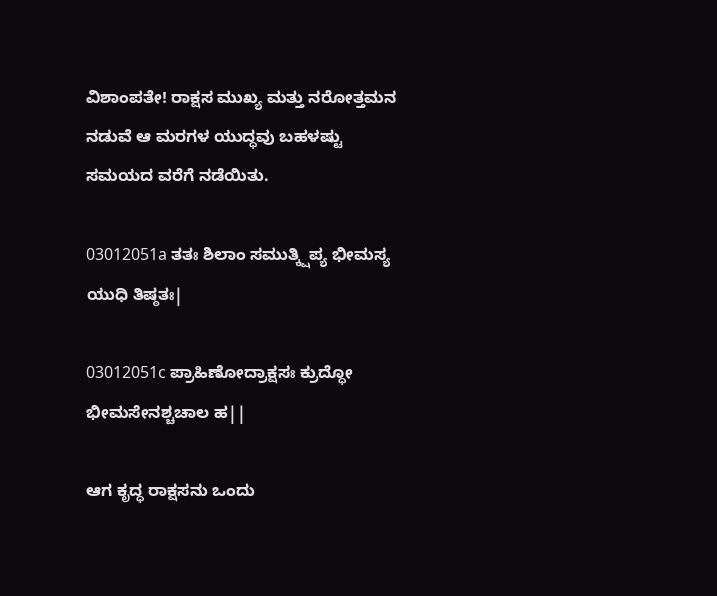ವಿಶಾಂಪತೇ! ರಾಕ್ಷಸ ಮುಖ್ಯ ಮತ್ತು ನರೋತ್ತಮನ ನಡುವೆ ಆ ಮರಗಳ ಯುದ್ಧವು ಬಹಳಷ್ಟು ಸಮಯದ ವರೆಗೆ ನಡೆಯಿತು.

03012051a ತತಃ ಶಿಲಾಂ ಸಮುತ್ಕ್ಷಿಪ್ಯ ಭೀಮಸ್ಯ ಯುಧಿ ತಿಷ್ಠತಃ|

03012051c ಪ್ರಾಹಿಣೋದ್ರಾಕ್ಷಸಃ ಕ್ರುದ್ಧೋ ಭೀಮಸೇನಶ್ಚಚಾಲ ಹ||

ಆಗ ಕೃದ್ಧ ರಾಕ್ಷಸನು ಒಂದು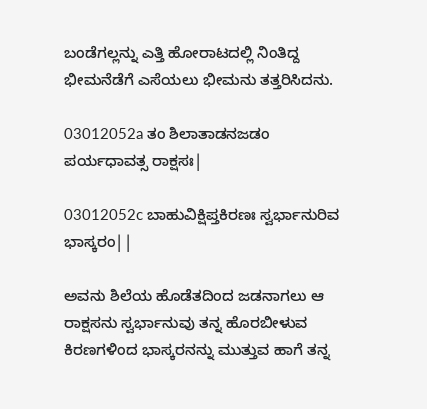ಬಂಡೆಗಲ್ಲನ್ನು ಎತ್ತಿ ಹೋರಾಟದಲ್ಲಿ ನಿಂತಿದ್ದ ಭೀಮನೆಡೆಗೆ ಎಸೆಯಲು ಭೀಮನು ತತ್ತರಿಸಿದನು.

03012052a ತಂ ಶಿಲಾತಾಡನಜಡಂ ಪರ್ಯಧಾವತ್ಸ ರಾಕ್ಷಸಃ|

03012052c ಬಾಹುವಿಕ್ಷಿಪ್ತಕಿರಣಃ ಸ್ವರ್ಭಾನುರಿವ ಭಾಸ್ಕರಂ||

ಅವನು ಶಿಲೆಯ ಹೊಡೆತದಿಂದ ಜಡನಾಗಲು ಆ ರಾಕ್ಷಸನು ಸ್ವರ್ಭಾನುವು ತನ್ನ ಹೊರಬೀಳುವ ಕಿರಣಗಳಿಂದ ಭಾಸ್ಕರನನ್ನು ಮುತ್ತುವ ಹಾಗೆ ತನ್ನ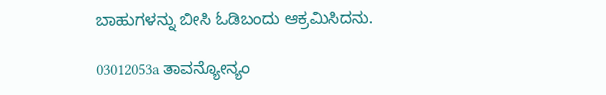ಬಾಹುಗಳನ್ನು ಬೀಸಿ ಓಡಿಬಂದು ಆಕ್ರಮಿಸಿದನು.

03012053a ತಾವನ್ಯೋನ್ಯಂ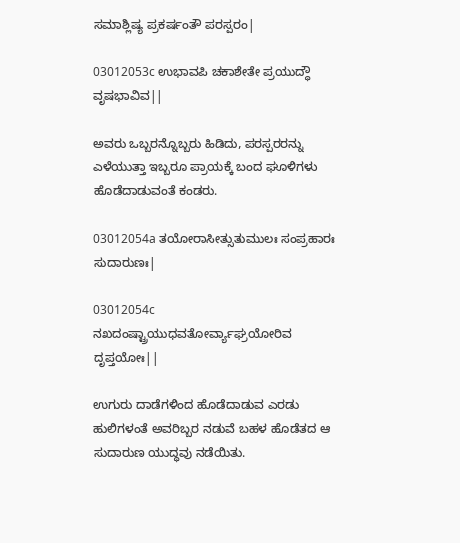ಸಮಾಶ್ಲಿಷ್ಯ ಪ್ರಕರ್ಷಂತೌ ಪರಸ್ಪರಂ|

03012053c ಉಭಾವಪಿ ಚಕಾಶೇತೇ ಪ್ರಯುದ್ಧೌ ವೃಷಭಾವಿವ||

ಅವರು ಒಬ್ಬರನ್ನೊಬ್ಬರು ಹಿಡಿದು, ಪರಸ್ಪರರನ್ನು ಎಳೆಯುತ್ತಾ ಇಬ್ಬರೂ ಪ್ರಾಯಕ್ಕೆ ಬಂದ ಘೂಳಿಗಳು ಹೊಡೆದಾಡುವಂತೆ ಕಂಡರು.

03012054a ತಯೋರಾಸೀತ್ಸುತುಮುಲಃ ಸಂಪ್ರಹಾರಃ ಸುದಾರುಣಃ|

03012054c ನಖದಂಷ್ಟ್ರಾಯುಧವತೋರ್ವ್ಯಾಘ್ರಯೋರಿವ ದೃಪ್ತಯೋಃ||

ಉಗುರು ದಾಡೆಗಳಿಂದ ಹೊಡೆದಾಡುವ ಎರಡು ಹುಲಿಗಳಂತೆ ಅವರಿಬ್ಬರ ನಡುವೆ ಬಹಳ ಹೊಡೆತದ ಆ ಸುದಾರುಣ ಯುದ್ಧವು ನಡೆಯಿತು.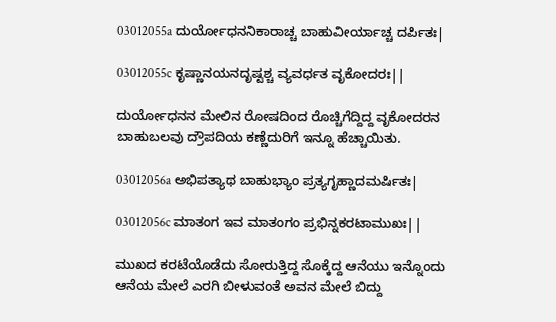03012055a ದುರ್ಯೋಧನನಿಕಾರಾಚ್ಚ ಬಾಹುವೀರ್ಯಾಚ್ಚ ದರ್ಪಿತಃ|

03012055c ಕೃಷ್ಣಾನಯನದೃಷ್ಟಶ್ಚ ವ್ಯವರ್ಧತ ವೃಕೋದರಃ||

ದುರ್ಯೋಧನನ ಮೇಲಿನ ರೋಷದಿಂದ ರೊಚ್ಚಿಗೆದ್ದಿದ್ದ ವೃಕೋದರನ ಬಾಹುಬಲವು ದ್ರೌಪದಿಯ ಕಣ್ಣೆದುರಿಗೆ ಇನ್ನೂ ಹೆಚ್ಚಾಯಿತು.

03012056a ಅಭಿಪತ್ಯಾಥ ಬಾಹುಭ್ಯಾಂ ಪ್ರತ್ಯಗೃಹ್ಣಾದಮರ್ಷಿತಃ|

03012056c ಮಾತಂಗ ಇವ ಮಾತಂಗಂ ಪ್ರಭಿನ್ನಕರಟಾಮುಖಃ||

ಮುಖದ ಕರಟೆಯೊಡೆದು ಸೋರುತ್ತಿದ್ದ ಸೊಕ್ಕೆದ್ದ ಆನೆಯು ಇನ್ನೊಂದು ಆನೆಯ ಮೇಲೆ ಎರಗಿ ಬೀಳುವಂತೆ ಅವನ ಮೇಲೆ ಬಿದ್ದು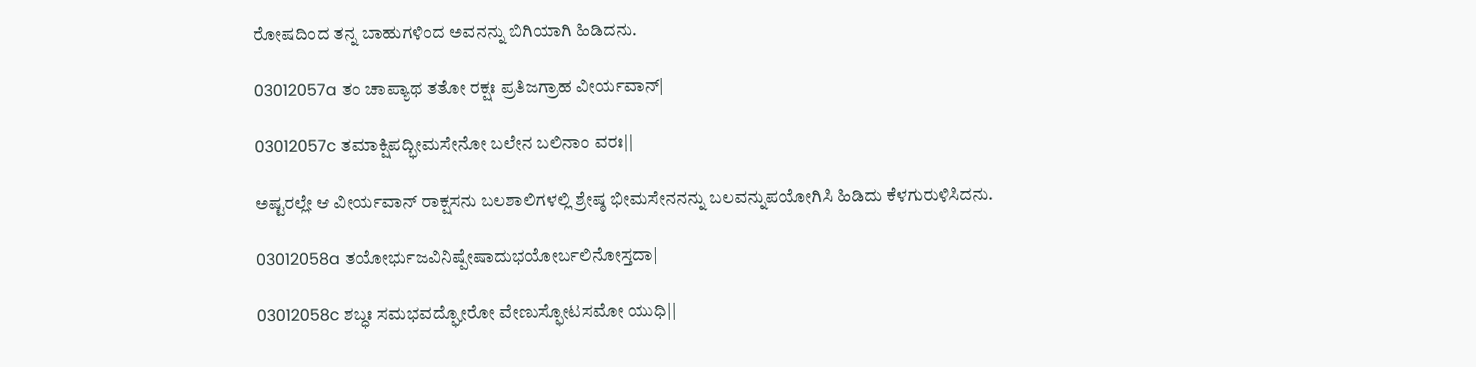ರೋಷದಿಂದ ತನ್ನ ಬಾಹುಗಳಿಂದ ಅವನನ್ನು ಬಿಗಿಯಾಗಿ ಹಿಡಿದನು.

03012057a ತಂ ಚಾಪ್ಯಾಥ ತತೋ ರಕ್ಷಃ ಪ್ರತಿಜಗ್ರಾಹ ವೀರ್ಯವಾನ್|

03012057c ತಮಾಕ್ಷಿಪದ್ಭೀಮಸೇನೋ ಬಲೇನ ಬಲಿನಾಂ ವರಃ||

ಅಷ್ಟರಲ್ಲೇ ಆ ವೀರ್ಯವಾನ್ ರಾಕ್ಷಸನು ಬಲಶಾಲಿಗಳಲ್ಲಿ ಶ್ರೇಷ್ಠ ಭೀಮಸೇನನನ್ನು ಬಲವನ್ನುಪಯೋಗಿಸಿ ಹಿಡಿದು ಕೆಳಗುರುಳಿಸಿದನು.

03012058a ತಯೋರ್ಭುಜವಿನಿಷ್ಪೇಷಾದುಭಯೋರ್ಬಲಿನೋಸ್ತದಾ|

03012058c ಶಬ್ಧಃ ಸಮಭವದ್ಘೋರೋ ವೇಣುಸ್ಫೋಟಸಮೋ ಯುಧಿ||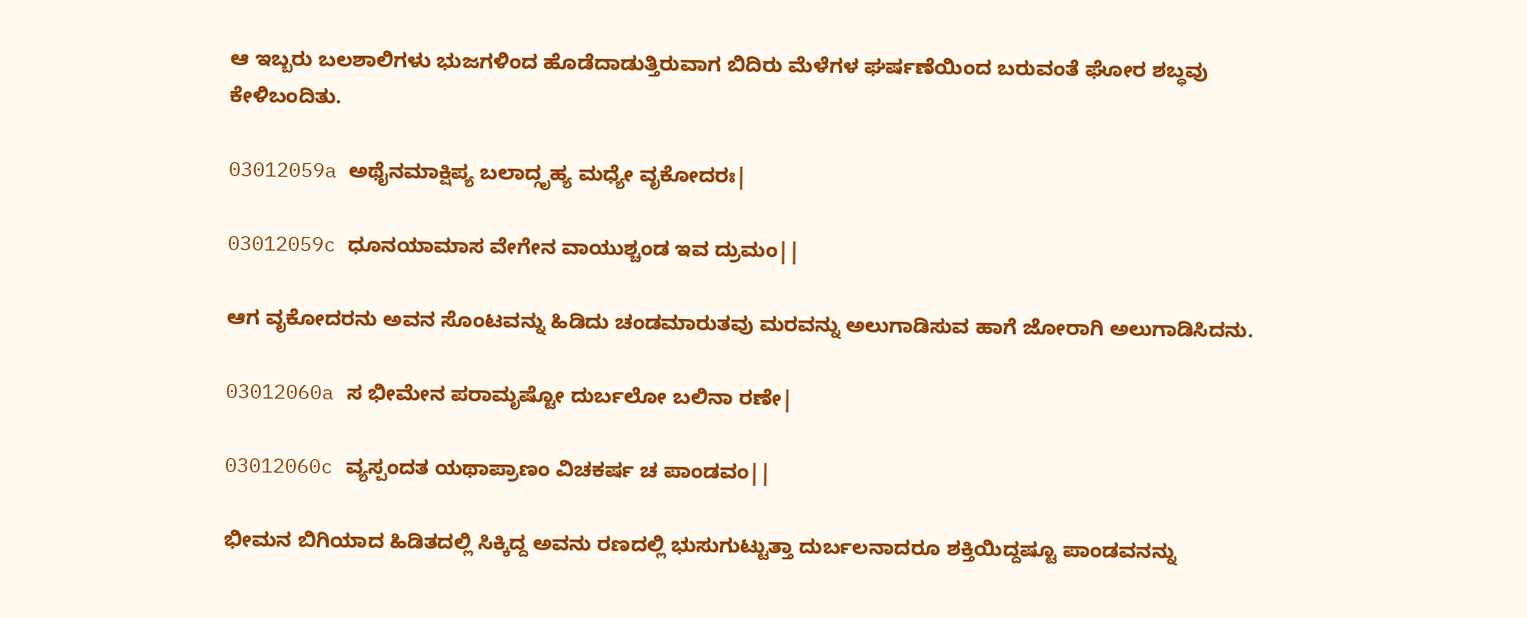ಆ ಇಬ್ಬರು ಬಲಶಾಲಿಗಳು ಭುಜಗಳಿಂದ ಹೊಡೆದಾಡುತ್ತಿರುವಾಗ ಬಿದಿರು ಮೆಳೆಗಳ ಘರ್ಷಣೆಯಿಂದ ಬರುವಂತೆ ಘೋರ ಶಬ್ಧವು ಕೇಳಿಬಂದಿತು.

03012059a ಅಥೈನಮಾಕ್ಷಿಪ್ಯ ಬಲಾದ್ಗೃಹ್ಯ ಮಧ್ಯೇ ವೃಕೋದರಃ|

03012059c ಧೂನಯಾಮಾಸ ವೇಗೇನ ವಾಯುಶ್ಚಂಡ ಇವ ದ್ರುಮಂ||

ಆಗ ವೃಕೋದರನು ಅವನ ಸೊಂಟವನ್ನು ಹಿಡಿದು ಚಂಡಮಾರುತವು ಮರವನ್ನು ಅಲುಗಾಡಿಸುವ ಹಾಗೆ ಜೋರಾಗಿ ಅಲುಗಾಡಿಸಿದನು.

03012060a ಸ ಭೀಮೇನ ಪರಾಮೃಷ್ಟೋ ದುರ್ಬಲೋ ಬಲಿನಾ ರಣೇ|

03012060c ವ್ಯಸ್ಪಂದತ ಯಥಾಪ್ರಾಣಂ ವಿಚಕರ್ಷ ಚ ಪಾಂಡವಂ||

ಭೀಮನ ಬಿಗಿಯಾದ ಹಿಡಿತದಲ್ಲಿ ಸಿಕ್ಕಿದ್ದ ಅವನು ರಣದಲ್ಲಿ ಭುಸುಗುಟ್ಟುತ್ತಾ ದುರ್ಬಲನಾದರೂ ಶಕ್ತಿಯಿದ್ದಷ್ಟೂ ಪಾಂಡವನನ್ನು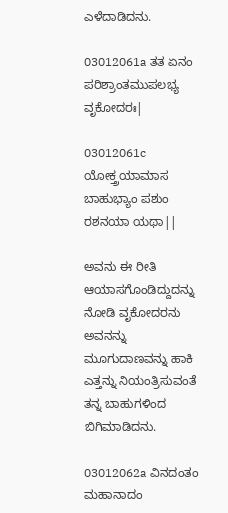ಎಳೆದಾಡಿದನು.

03012061a ತತ ಏನಂ ಪರಿಶ್ರಾಂತಮುಪಲಭ್ಯ ವೃಕೋದರಃ|

03012061c ಯೋಕ್ತ್ರಯಾಮಾಸ ಬಾಹುಭ್ಯಾಂ ಪಶುಂ ರಶನಯಾ ಯಥಾ||

ಅವನು ಈ ರೀತಿ ಆಯಾಸಗೊಂಡಿದ್ದುದನ್ನು ನೋಡಿ ವೃಕೋದರನು ಅವನನ್ನು ಮೂಗುದಾಣವನ್ನು ಹಾಕಿ ಎತ್ತನ್ನು ನಿಯಂತ್ರಿಸುವಂತೆ ತನ್ನ ಬಾಹುಗಳಿಂದ ಬಿಗಿಮಾಡಿದನು.

03012062a ವಿನದಂತಂ ಮಹಾನಾದಂ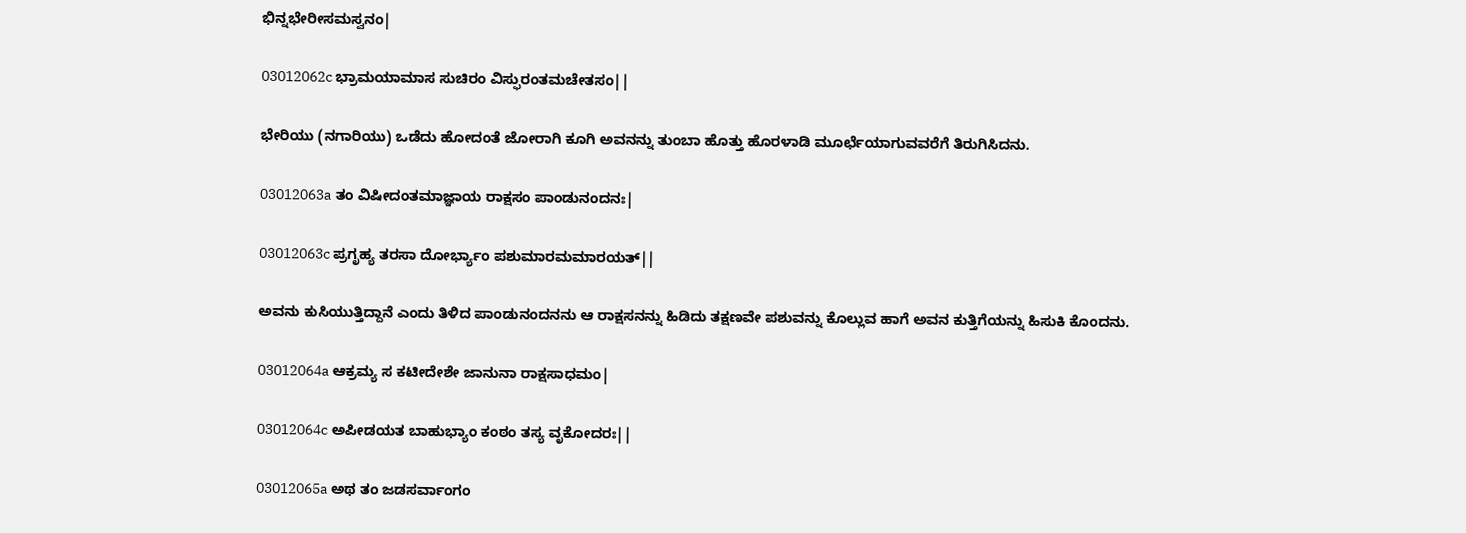ಭಿನ್ನಭೇರೀಸಮಸ್ವನಂ|

03012062c ಭ್ರಾಮಯಾಮಾಸ ಸುಚಿರಂ ವಿಸ್ಫುರಂತಮಚೇತಸಂ||

ಭೇರಿಯು (ನಗಾರಿಯು) ಒಡೆದು ಹೋದಂತೆ ಜೋರಾಗಿ ಕೂಗಿ ಅವನನ್ನು ತುಂಬಾ ಹೊತ್ತು ಹೊರಳಾಡಿ ಮೂರ್ಛೆಯಾಗುವವರೆಗೆ ತಿರುಗಿಸಿದನು.

03012063a ತಂ ವಿಷೀದಂತಮಾಜ್ಞಾಯ ರಾಕ್ಷಸಂ ಪಾಂಡುನಂದನಃ|

03012063c ಪ್ರಗೃಹ್ಯ ತರಸಾ ದೋರ್ಭ್ಯಾಂ ಪಶುಮಾರಮಮಾರಯತ್||

ಅವನು ಕುಸಿಯುತ್ತಿದ್ದಾನೆ ಎಂದು ತಿಳಿದ ಪಾಂಡುನಂದನನು ಆ ರಾಕ್ಷಸನನ್ನು ಹಿಡಿದು ತಕ್ಷಣವೇ ಪಶುವನ್ನು ಕೊಲ್ಲುವ ಹಾಗೆ ಅವನ ಕುತ್ತಿಗೆಯನ್ನು ಹಿಸುಕಿ ಕೊಂದನು.

03012064a ಆಕ್ರಮ್ಯ ಸ ಕಟೀದೇಶೇ ಜಾನುನಾ ರಾಕ್ಷಸಾಧಮಂ|

03012064c ಅಪೀಡಯತ ಬಾಹುಭ್ಯಾಂ ಕಂಠಂ ತಸ್ಯ ವೃಕೋದರಃ||

03012065a ಅಥ ತಂ ಜಡಸರ್ವಾಂಗಂ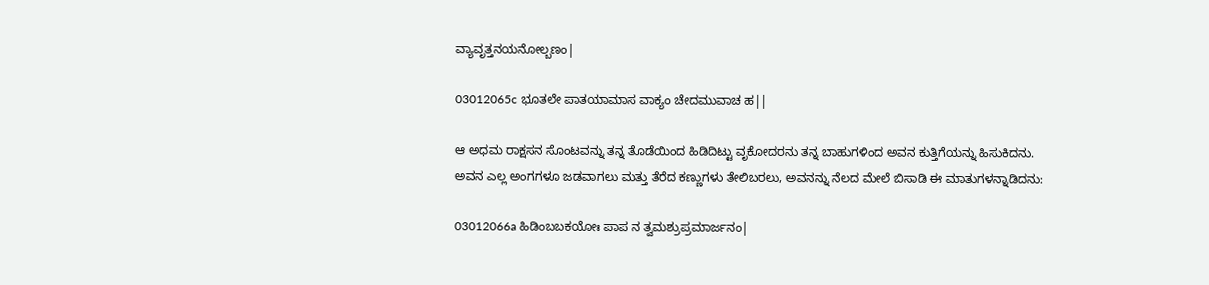ವ್ಯಾವೃತ್ತನಯನೋಲ್ಬಣಂ|

03012065c ಭೂತಲೇ ಪಾತಯಾಮಾಸ ವಾಕ್ಯಂ ಚೇದಮುವಾಚ ಹ||

ಆ ಅಧಮ ರಾಕ್ಷಸನ ಸೊಂಟವನ್ನು ತನ್ನ ತೊಡೆಯಿಂದ ಹಿಡಿದಿಟ್ಟು ವೃಕೋದರನು ತನ್ನ ಬಾಹುಗಳಿಂದ ಅವನ ಕುತ್ತಿಗೆಯನ್ನು ಹಿಸುಕಿದನು. ಅವನ ಎಲ್ಲ ಅಂಗಗಳೂ ಜಡವಾಗಲು ಮತ್ತು ತೆರೆದ ಕಣ್ಣುಗಳು ತೇಲಿಬರಲು, ಅವನನ್ನು ನೆಲದ ಮೇಲೆ ಬಿಸಾಡಿ ಈ ಮಾತುಗಳನ್ನಾಡಿದನು:

03012066a ಹಿಡಿಂಬಬಕಯೋಃ ಪಾಪ ನ ತ್ವಮಶ್ರುಪ್ರಮಾರ್ಜನಂ|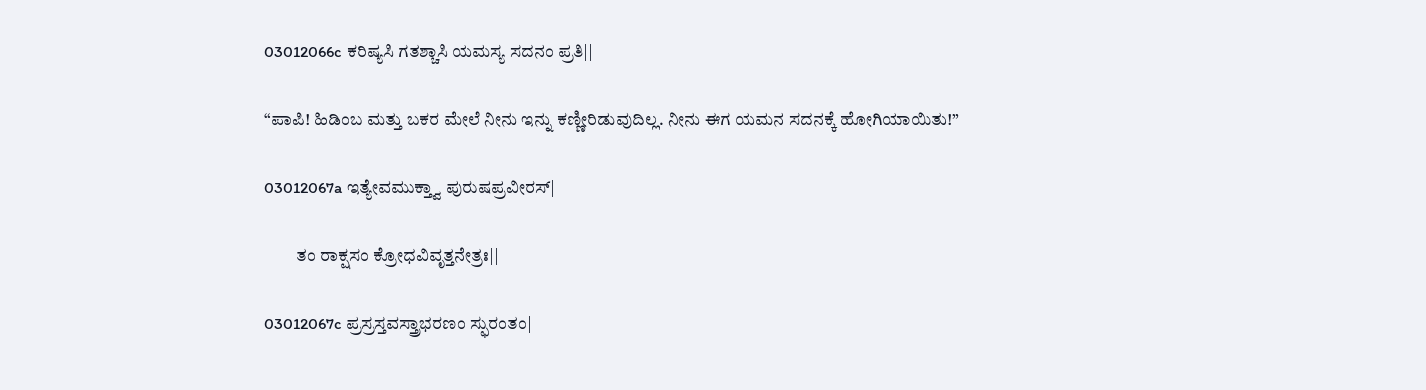03012066c ಕರಿಷ್ಯಸಿ ಗತಶ್ಚಾಸಿ ಯಮಸ್ಯ ಸದನಂ ಪ್ರತಿ||

“ಪಾಪಿ! ಹಿಡಿಂಬ ಮತ್ತು ಬಕರ ಮೇಲೆ ನೀನು ಇನ್ನು ಕಣ್ಣೀರಿಡುವುದಿಲ್ಲ. ನೀನು ಈಗ ಯಮನ ಸದನಕ್ಕೆ ಹೋಗಿಯಾಯಿತು!”

03012067a ಇತ್ಯೇವಮುಕ್ತ್ವಾ ಪುರುಷಪ್ರವೀರಸ್|

         ತಂ ರಾಕ್ಷಸಂ ಕ್ರೋಧವಿವೃತ್ತನೇತ್ರಃ||

03012067c ಪ್ರಸ್ರಸ್ತವಸ್ತ್ರಾಭರಣಂ ಸ್ಫುರಂತಂ|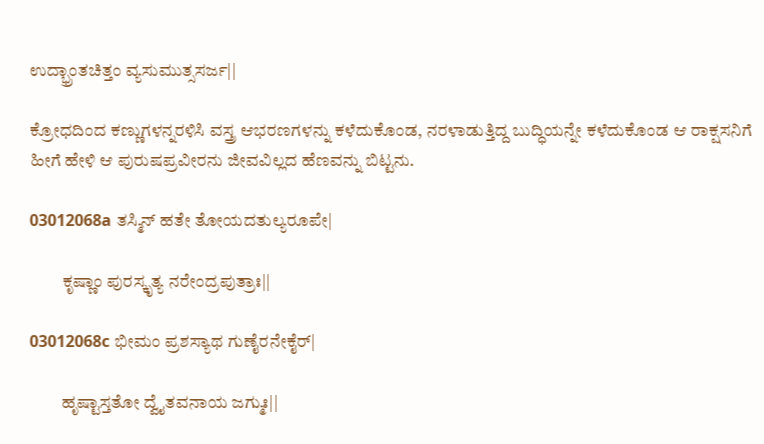ಉದ್ಭ್ರಾಂತಚಿತ್ತಂ ವ್ಯಸುಮುತ್ಸಸರ್ಜ||

ಕ್ರೋಧದಿಂದ ಕಣ್ಣುಗಳನ್ನರಳಿಸಿ ವಸ್ತ್ರ ಆಭರಣಗಳನ್ನು ಕಳೆದುಕೊಂಡ, ನರಳಾಡುತ್ತಿದ್ದ ಬುದ್ಧಿಯನ್ನೇ ಕಳೆದುಕೊಂಡ ಆ ರಾಕ್ಷಸನಿಗೆ ಹೀಗೆ ಹೇಳಿ ಆ ಪುರುಷಪ್ರವೀರನು ಜೀವವಿಲ್ಲದ ಹೆಣವನ್ನು ಬಿಟ್ಟನು.

03012068a ತಸ್ಮಿನ್ ಹತೇ ತೋಯದತುಲ್ಯರೂಪೇ|

         ಕೃಷ್ಣಾಂ ಪುರಸ್ಕೃತ್ಯ ನರೇಂದ್ರಪುತ್ರಾಃ||

03012068c ಭೀಮಂ ಪ್ರಶಸ್ಯಾಥ ಗುಣೈರನೇಕೈರ್|

         ಹೃಷ್ಟಾಸ್ತತೋ ದ್ವೈತವನಾಯ ಜಗ್ಮುಃ||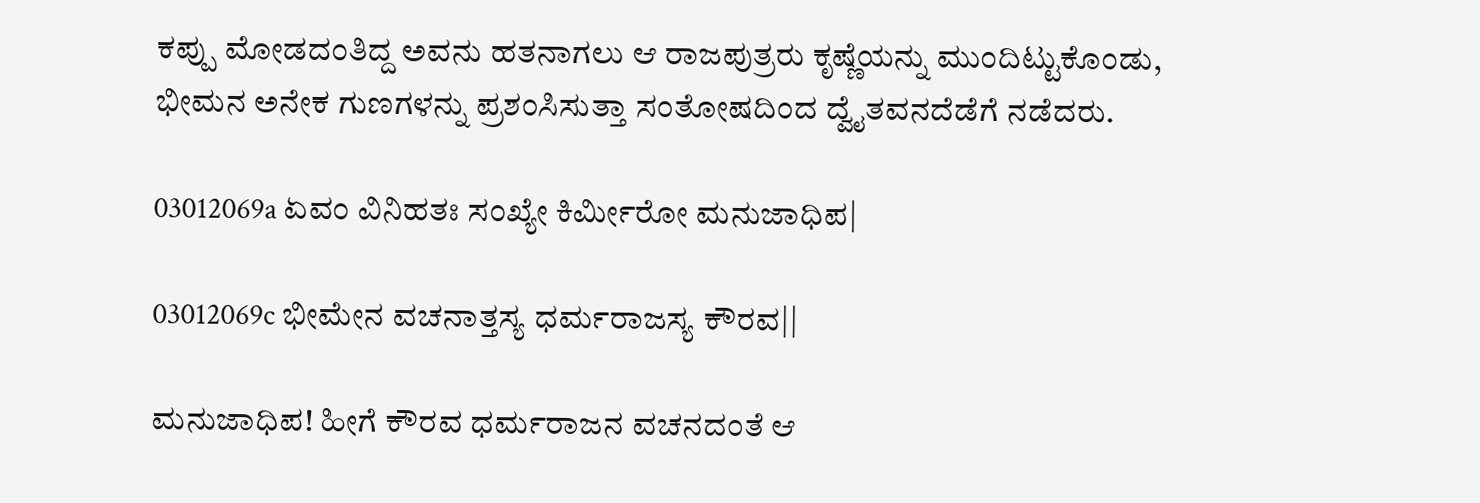ಕಪ್ಪು ಮೋಡದಂತಿದ್ದ ಅವನು ಹತನಾಗಲು ಆ ರಾಜಪುತ್ರರು ಕೃಷ್ಣೆಯನ್ನು ಮುಂದಿಟ್ಟುಕೊಂಡು, ಭೀಮನ ಅನೇಕ ಗುಣಗಳನ್ನು ಪ್ರಶಂಸಿಸುತ್ತಾ ಸಂತೋಷದಿಂದ ದ್ವೈತವನದೆಡೆಗೆ ನಡೆದರು.

03012069a ಏವಂ ವಿನಿಹತಃ ಸಂಖ್ಯೇ ಕಿರ್ಮೀರೋ ಮನುಜಾಧಿಪ|

03012069c ಭೀಮೇನ ವಚನಾತ್ತಸ್ಯ ಧರ್ಮರಾಜಸ್ಯ ಕೌರವ||

ಮನುಜಾಧಿಪ! ಹೀಗೆ ಕೌರವ ಧರ್ಮರಾಜನ ವಚನದಂತೆ ಆ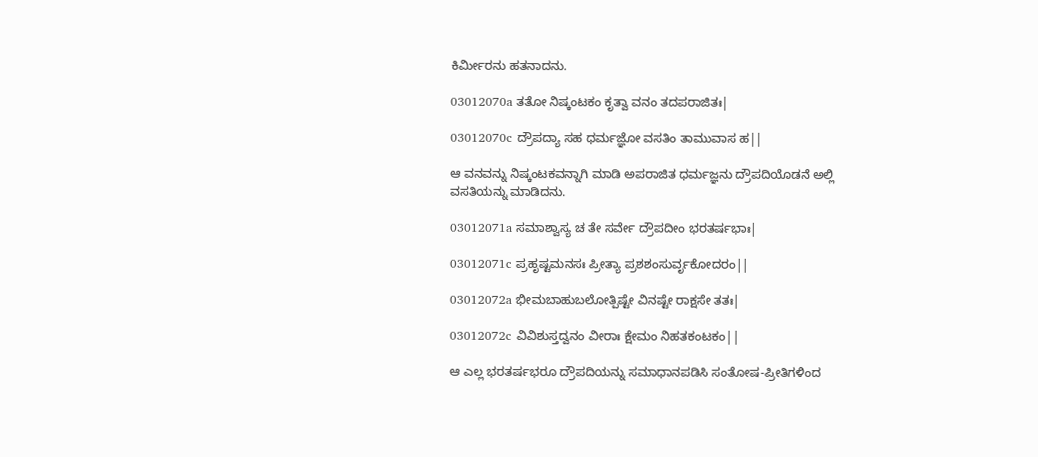ಕಿರ್ಮೀರನು ಹತನಾದನು.

03012070a ತತೋ ನಿಷ್ಕಂಟಕಂ ಕೃತ್ವಾ ವನಂ ತದಪರಾಜಿತಃ|

03012070c ದ್ರೌಪದ್ಯಾ ಸಹ ಧರ್ಮಜ್ಞೋ ವಸತಿಂ ತಾಮುವಾಸ ಹ||

ಆ ವನವನ್ನು ನಿಷ್ಕಂಟಕವನ್ನಾಗಿ ಮಾಡಿ ಅಪರಾಜಿತ ಧರ್ಮಜ್ಞನು ದ್ರೌಪದಿಯೊಡನೆ ಅಲ್ಲಿ ವಸತಿಯನ್ನು ಮಾಡಿದನು.

03012071a ಸಮಾಶ್ವಾಸ್ಯ ಚ ತೇ ಸರ್ವೇ ದ್ರೌಪದೀಂ ಭರತರ್ಷಭಾಃ|

03012071c ಪ್ರಹೃಷ್ಟಮನಸಃ ಪ್ರೀತ್ಯಾ ಪ್ರಶಶಂಸುರ್ವೃಕೋದರಂ||

03012072a ಭೀಮಬಾಹುಬಲೋತ್ಪಿಷ್ಟೇ ವಿನಷ್ಟೇ ರಾಕ್ಷಸೇ ತತಃ|

03012072c ವಿವಿಶುಸ್ತದ್ವನಂ ವೀರಾಃ ಕ್ಷೇಮಂ ನಿಹತಕಂಟಕಂ||

ಆ ಎಲ್ಲ ಭರತರ್ಷಭರೂ ದ್ರೌಪದಿಯನ್ನು ಸಮಾಧಾನಪಡಿಸಿ ಸಂತೋಷ-ಪ್ರೀತಿಗಳಿಂದ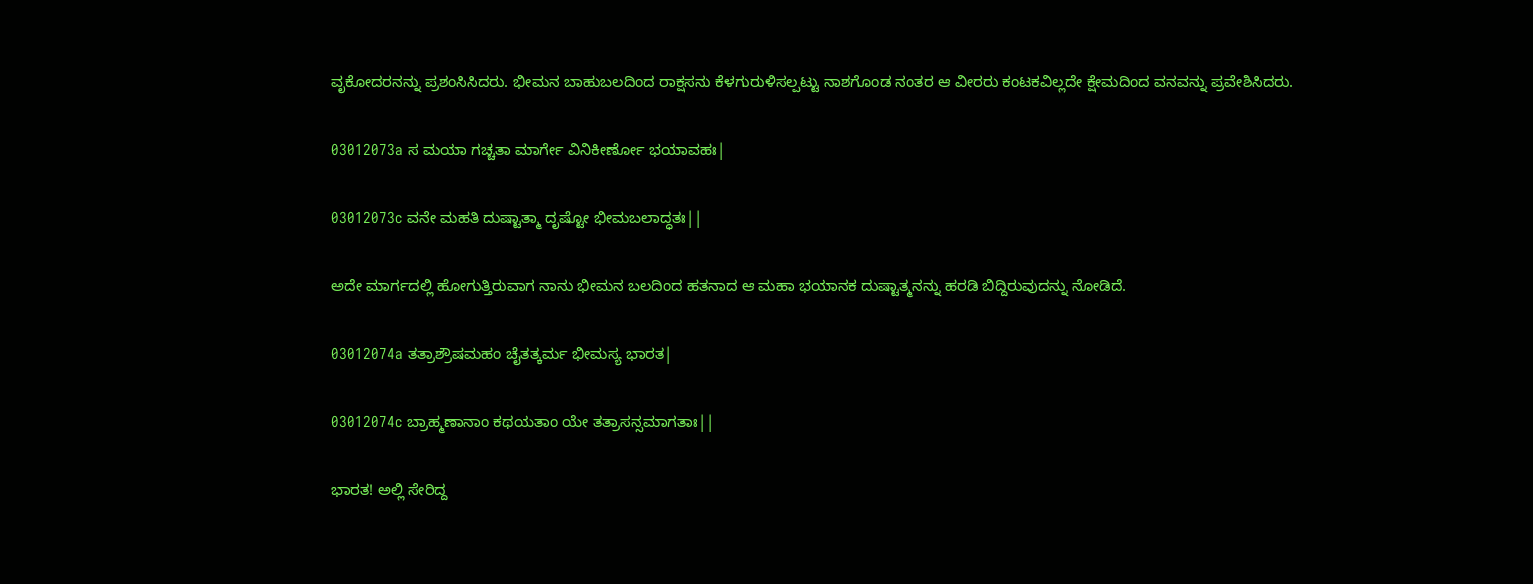ವೃಕೋದರನನ್ನು ಪ್ರಶಂಸಿಸಿದರು. ಭೀಮನ ಬಾಹುಬಲದಿಂದ ರಾಕ್ಷಸನು ಕೆಳಗುರುಳಿಸಲ್ಪಟ್ಟು ನಾಶಗೊಂಡ ನಂತರ ಆ ವೀರರು ಕಂಟಕವಿಲ್ಲದೇ ಕ್ಷೇಮದಿಂದ ವನವನ್ನು ಪ್ರವೇಶಿಸಿದರು.

03012073a ಸ ಮಯಾ ಗಚ್ಚತಾ ಮಾರ್ಗೇ ವಿನಿಕೀರ್ಣೋ ಭಯಾವಹಃ|

03012073c ವನೇ ಮಹತಿ ದುಷ್ಟಾತ್ಮಾ ದೃಷ್ಟೋ ಭೀಮಬಲಾದ್ಧತಃ||

ಅದೇ ಮಾರ್ಗದಲ್ಲಿ ಹೋಗುತ್ತಿರುವಾಗ ನಾನು ಭೀಮನ ಬಲದಿಂದ ಹತನಾದ ಆ ಮಹಾ ಭಯಾನಕ ದುಷ್ಟಾತ್ಮನನ್ನು ಹರಡಿ ಬಿದ್ದಿರುವುದನ್ನು ನೋಡಿದೆ.

03012074a ತತ್ರಾಶ್ರೌಷಮಹಂ ಚೈತತ್ಕರ್ಮ ಭೀಮಸ್ಯ ಭಾರತ|

03012074c ಬ್ರಾಹ್ಮಣಾನಾಂ ಕಥಯತಾಂ ಯೇ ತತ್ರಾಸನ್ಸಮಾಗತಾಃ||

ಭಾರತ! ಅಲ್ಲಿ ಸೇರಿದ್ದ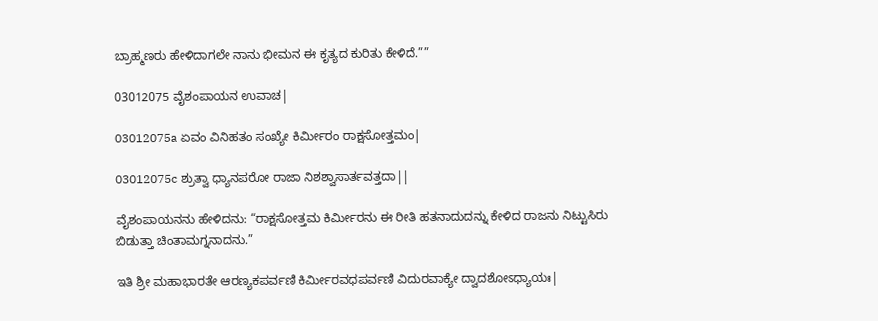ಬ್ರಾಹ್ಮಣರು ಹೇಳಿದಾಗಲೇ ನಾನು ಭೀಮನ ಈ ಕೃತ್ಯದ ಕುರಿತು ಕೇಳಿದೆ.””

03012075 ವೈಶಂಪಾಯನ ಉವಾಚ|

03012075a ಏವಂ ವಿನಿಹತಂ ಸಂಖ್ಯೇ ಕಿರ್ಮೀರಂ ರಾಕ್ಷಸೋತ್ತಮಂ|

03012075c ಶ್ರುತ್ವಾ ಧ್ಯಾನಪರೋ ರಾಜಾ ನಿಶಶ್ವಾಸಾರ್ತವತ್ತದಾ||

ವೈಶಂಪಾಯನನು ಹೇಳಿದನು: “ರಾಕ್ಷಸೋತ್ತಮ ಕಿರ್ಮೀರನು ಈ ರೀತಿ ಹತನಾದುದನ್ನು ಕೇಳಿದ ರಾಜನು ನಿಟ್ಟುಸಿರು ಬಿಡುತ್ತಾ ಚಿಂತಾಮಗ್ನನಾದನು.”

ಇತಿ ಶ್ರೀ ಮಹಾಭಾರತೇ ಆರಣ್ಯಕಪರ್ವಣಿ ಕಿರ್ಮೀರವಧಪರ್ವಣಿ ವಿದುರವಾಕ್ಯೇ ದ್ವಾದಶೋಽಧ್ಯಾಯಃ|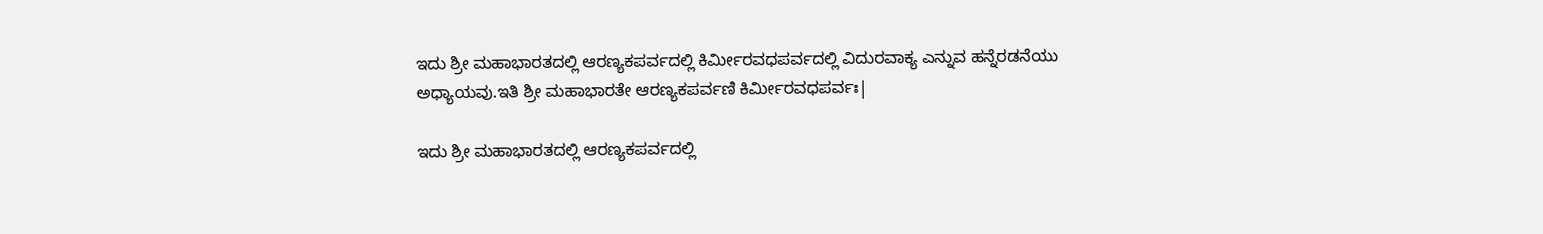ಇದು ಶ್ರೀ ಮಹಾಭಾರತದಲ್ಲಿ ಆರಣ್ಯಕಪರ್ವದಲ್ಲಿ ಕಿರ್ಮೀರವಧಪರ್ವದಲ್ಲಿ ವಿದುರವಾಕ್ಯ ಎನ್ನುವ ಹನ್ನೆರಡನೆಯು ಅಧ್ಯಾಯವು.ಇತಿ ಶ್ರೀ ಮಹಾಭಾರತೇ ಆರಣ್ಯಕಪರ್ವಣಿ ಕಿರ್ಮೀರವಧಪರ್ವಃ|

ಇದು ಶ್ರೀ ಮಹಾಭಾರತದಲ್ಲಿ ಆರಣ್ಯಕಪರ್ವದಲ್ಲಿ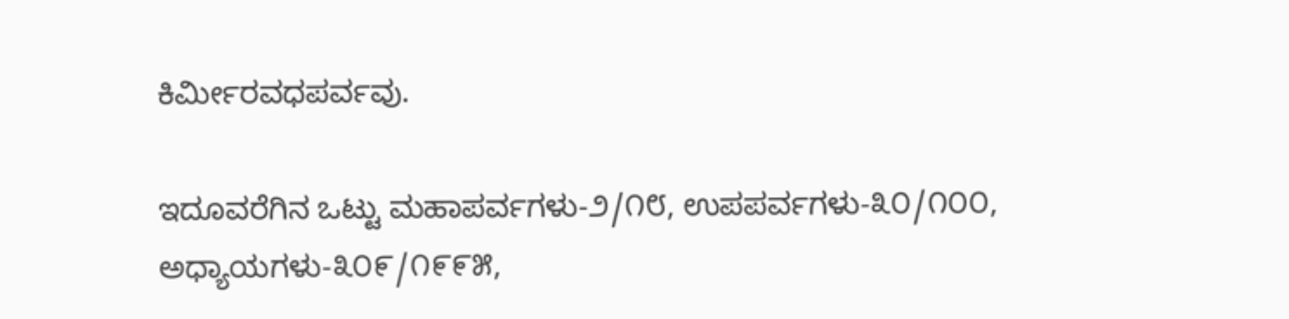ಕಿರ್ಮೀರವಧಪರ್ವವು.

ಇದೂವರೆಗಿನ ಒಟ್ಟು ಮಹಾಪರ್ವಗಳು-೨/೧೮, ಉಪಪರ್ವಗಳು-೩೦/೧೦೦, ಅಧ್ಯಾಯಗಳು-೩೦೯/೧೯೯೫,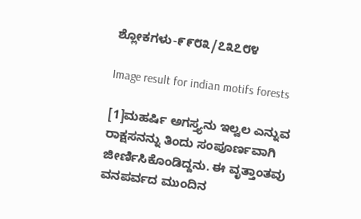ಶ್ಲೋಕಗಳು-೯೯೮೩/೭೩೭೮೪

Image result for indian motifs forests

[1]ಮಹರ್ಷಿ ಅಗಸ್ತ್ಯನು ಇಲ್ವಲ ಎನ್ನುವ ರಾಕ್ಷಸನನ್ನು ತಿಂದು ಸಂಪೂರ್ಣವಾಗಿ ಜೀರ್ಣಿಸಿಕೊಂಡಿದ್ದನು. ಈ ವೃತ್ತಾಂತವು ವನಪರ್ವದ ಮುಂದಿನ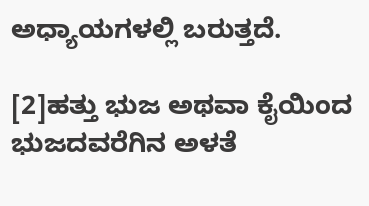ಅಧ್ಯಾಯಗಳಲ್ಲಿ ಬರುತ್ತದೆ.

[2]ಹತ್ತು ಭುಜ ಅಥವಾ ಕೈಯಿಂದ ಭುಜದವರೆಗಿನ ಅಳತೆ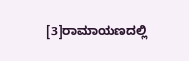[3]ರಾಮಾಯಣದಲ್ಲಿ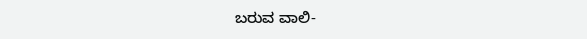ಬರುವ ವಾಲಿ-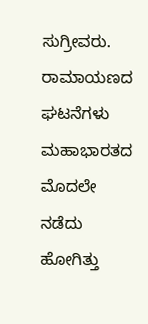ಸುಗ್ರೀವರು. ರಾಮಾಯಣದ ಘಟನೆಗಳು ಮಹಾಭಾರತದ ಮೊದಲೇ ನಡೆದು ಹೋಗಿತ್ತು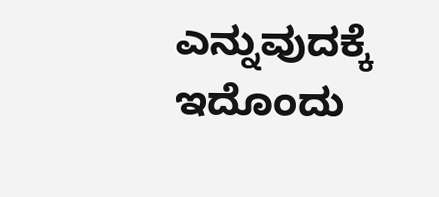ಎನ್ನುವುದಕ್ಕೆ ಇದೊಂದು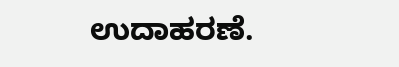ಉದಾಹರಣೆ.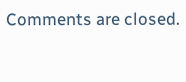Comments are closed.